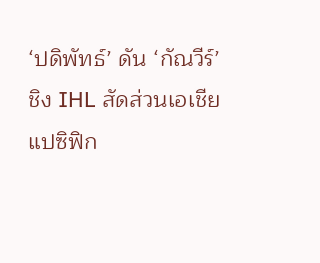‘ปดิพัทธ์’ ดัน ‘กัณวีร์’ ชิง IHL สัดส่วนเอเชียแปซิฟิก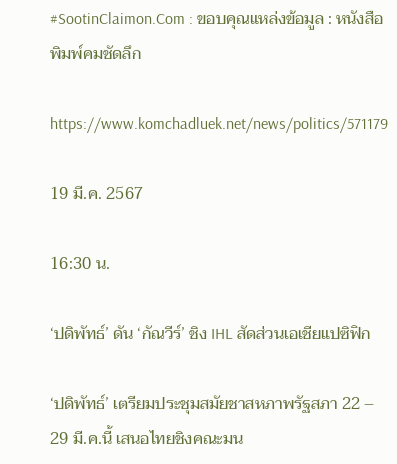#SootinClaimon.Com : ขอบคุณแหล่งข้อมูล : หนังสือพิมพ์คมชัดลึก

https://www.komchadluek.net/news/politics/571179

19 มี.ค. 2567

16:30 น.

‘ปดิพัทธ์’ ดัน ‘กัณวีร์’ ชิง IHL สัดส่วนเอเชียแปซิฟิก

‘ปดิพัทธ์’ เตรียมประชุมสมัยชาสหภาพรัฐสภา 22 – 29 มี.ค.นี้ เสนอไทยชิงคณะมน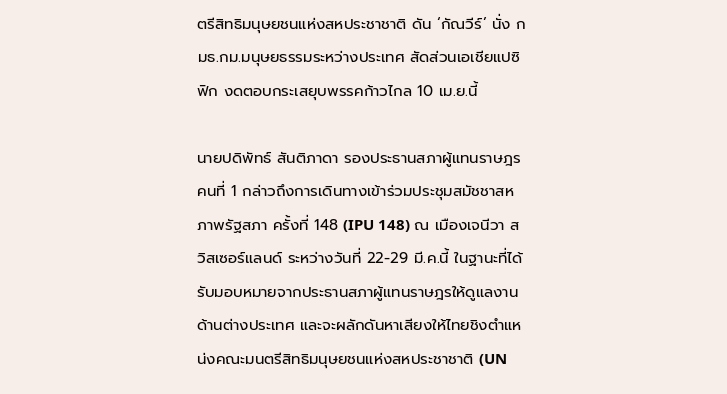ตรีสิทธิมนุษยชนแห่งสหประชาชาติ ดัน ‘กัณวีร์’ นั่ง กมธ.กม.มนุษยธรรมระหว่างประเทศ สัดส่วนเอเชียแปซิฟิก งดตอบกระเสยุบพรรคก้าวไกล 10 เม.ย.นี้

นายปดิพัทธ์ สันติภาดา รองประธานสภาผู้แทนราษฎร คนที่ 1 กล่าวถึงการเดินทางเข้าร่วมประชุมสมัชชาสหภาพรัฐสภา ครั้งที่ 148 (IPU 148) ณ เมืองเจนีวา สวิสเซอร์แลนด์ ระหว่างวันที่ 22-29 มี.ค.นี้ ในฐานะที่ได้รับมอบหมายจากประธานสภาผู้แทนราษฎรให้ดูแลงานด้านต่างประเทศ และจะผลักดันหาเสียงให้ไทยชิงตำแหน่งคณะมนตรีสิทธิมนุษยชนแห่งสหประชาชาติ (UN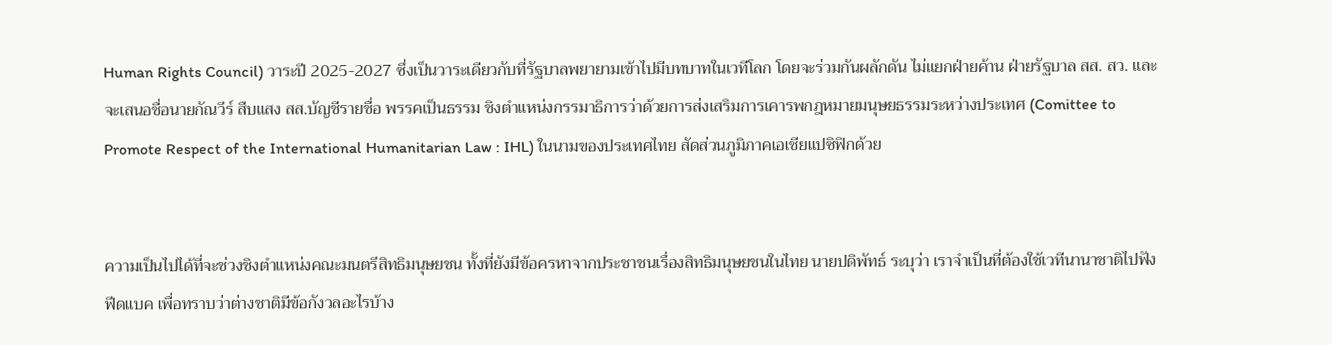Human Rights Council) วาระปี 2025-2027 ซึ่งเป็นวาระเดียวกับที่รัฐบาลพยายามเข้าไปมีบทบาทในเวทีโลก โดยจะร่วมกันผลักดัน ไม่แยกฝ่ายค้าน ฝ่ายรัฐบาล สส. สว. และจะเสนอชื่อนายกัณวีร์ สืบแสง สส.บัญชีรายชื่อ พรรคเป็นธรรม ชิงตำแหน่งกรรมาธิการว่าด้วยการส่งเสริมการเคารพกฎหมายมนุษยธรรมระหว่างประเทศ (Comittee to Promote Respect of the International Humanitarian Law : IHL) ในนามของประเทศไทย สัดส่วนภูมิภาคเอเชียแปซิฟิกด้วย


ความเป็นไปได้ที่จะช่วงชิงตำแหน่งคณะมนตรีสิทธิมนุษยชน ทั้งที่ยังมีข้อครหาจากประชาชนเรื่องสิทธิมนุษยชนในไทย นายปดิพัทธ์ ระบุว่า เราจำเป็นที่ต้องใช้เวทีนานาชาติไปฟังฟีดแบค เพื่อทราบว่าต่างชาติมีข้อกังวลอะไรบ้าง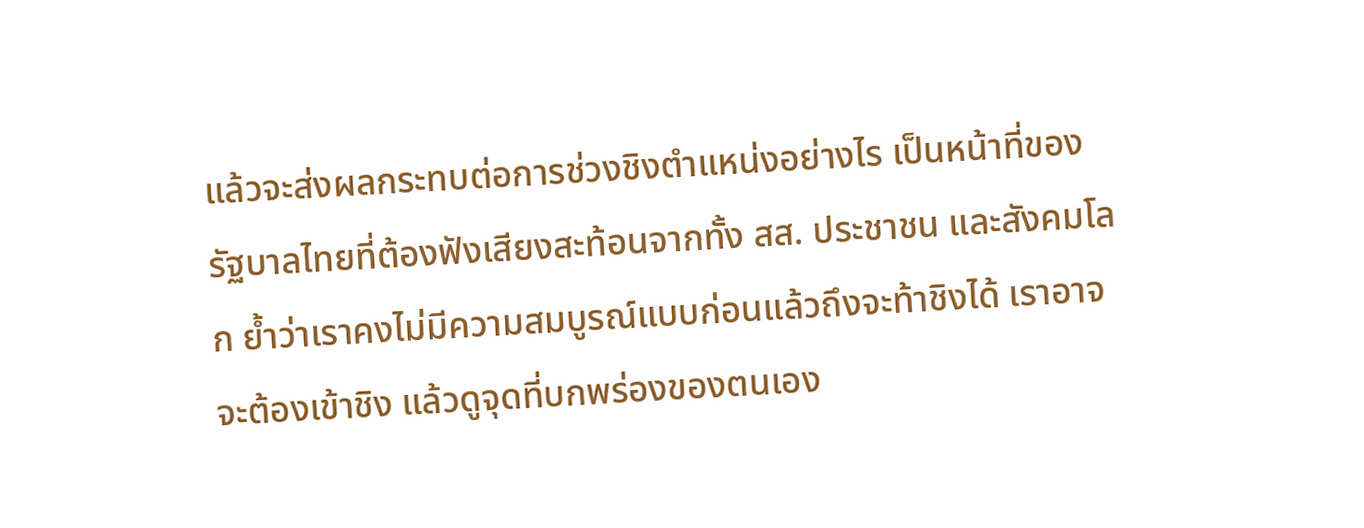แล้วจะส่งผลกระทบต่อการช่วงชิงตำแหน่งอย่างไร เป็นหน้าที่ของรัฐบาลไทยที่ต้องฟังเสียงสะท้อนจากทั้ง สส. ประชาชน และสังคมโลก ย้ำว่าเราคงไม่มีความสมบูรณ์แบบก่อนแล้วถึงจะท้าชิงได้ เราอาจจะต้องเข้าชิง แล้วดูจุดที่บกพร่องของตนเอง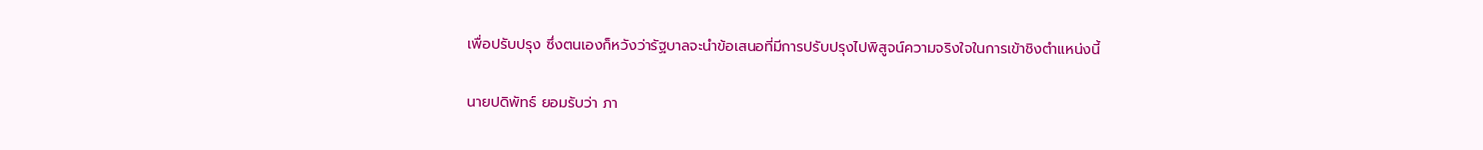เพื่อปรับปรุง ซึ่งตนเองก็หวังว่ารัฐบาลจะนำข้อเสนอที่มีการปรับปรุงไปพิสูจน์ความจริงใจในการเข้าชิงตำแหน่งนี้

นายปดิพัทธ์ ยอมรับว่า ภา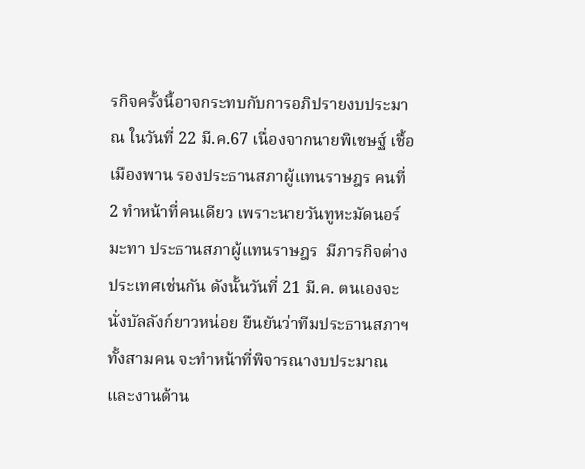รกิจครั้งนี้อาจกระทบกับการอภิปรายงบประมาณ ในวันที่ 22 มี.ค.67 เนื่องจากนายพิเชษฐ์ เชื้อเมืองพาน รองประธานสภาผู้แทนราษฎร คนที่ 2 ทำหน้าที่คนเดียว เพราะนายวันทูหะมัดนอร์ มะทา ประธานสภาผู้แทนราษฎร  มีภารกิจต่างประเทศเช่นกัน ดังนั้นวันที่ 21 มี.ค. ตนเองจะนั่งบัลลังก์ยาวหน่อย ยืนยันว่าทีมประธานสภาฯ ทั้งสามคน จะทำหน้าที่พิจารณางบประมาณและงานด้าน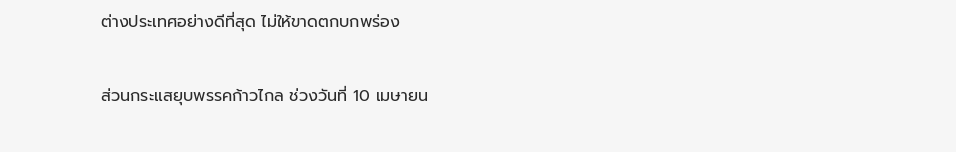ต่างประเทศอย่างดีที่สุด ไม่ให้ขาดตกบกพร่อง

ส่วนกระแสยุบพรรคก้าวไกล ช่วงวันที่ 10 เมษายน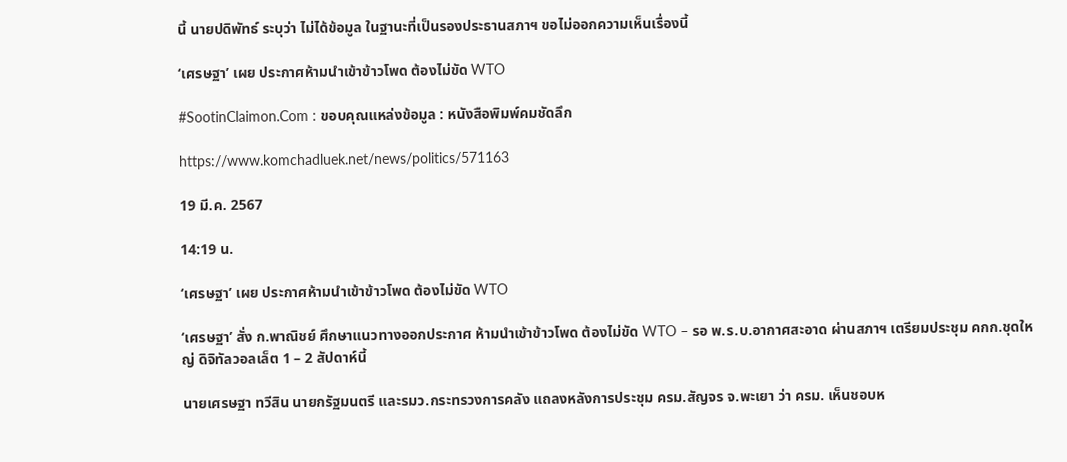นี้ นายปดิพัทธ์ ระบุว่า ไม่ได้ข้อมูล ในฐานะที่เป็นรองประธานสภาฯ ขอไม่ออกความเห็นเรื่องนี้

‘เศรษฐา’ เผย ประกาศห้ามนำเข้าข้าวโพด ต้องไม่ขัด WTO

#SootinClaimon.Com : ขอบคุณแหล่งข้อมูล : หนังสือพิมพ์คมชัดลึก

https://www.komchadluek.net/news/politics/571163

19 มี.ค. 2567

14:19 น.

‘เศรษฐา’ เผย ประกาศห้ามนำเข้าข้าวโพด ต้องไม่ขัด WTO

‘เศรษฐา’ สั่ง ก.พาณิชย์ ศึกษาแนวทางออกประกาศ ห้ามนำเข้าข้าวโพด ต้องไม่ขัด WTO – รอ พ.ร.บ.อากาศสะอาด ผ่านสภาฯ เตรียมประชุม คกก.ชุดใหญ่ ดิจิทัลวอลเล็ต 1 – 2 สัปดาห์นี้

นายเศรษฐา ทวีสิน นายกรัฐมนตรี และรมว.กระทรวงการคลัง แถลงหลังการประชุม ครม.สัญจร จ.พะเยา ว่า ครม. เห็นชอบห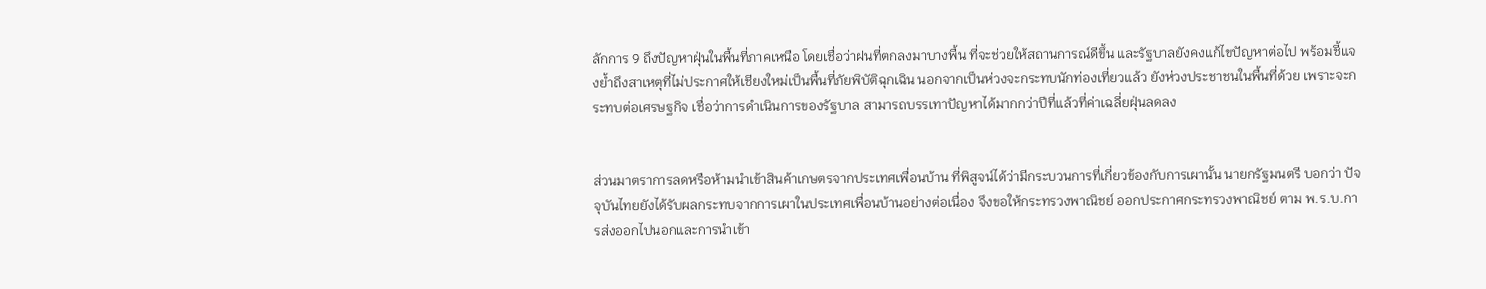ลักการ 9 ถึงปัญหาฝุ่นในพื้นที่ภาคเหนือ โดยเชื่อว่าฝนที่ตกลงมาบางพื้น ที่จะช่วยให้สถานการณ์ดีขึ้น และรัฐบาลยังคงแก้ไขปัญหาต่อไป พร้อมชี้แจงย้ำถึงสาเหตุที่ไม่ประกาศให้เชียงใหม่เป็นพื้นที่ภัยพิบัติฉุกเฉิน นอกจากเป็นห่วงจะกระทบนักท่องเที่ยวแล้ว ยังห่วงประชาชนในพื้นที่ด้วย เพราะจะกระทบต่อเศรษฐกิจ เชื่อว่าการดำเนินการของรัฐบาล สามารถบรรเทาปัญหาได้มากกว่าปีที่แล้วที่ค่าเฉลี่ยฝุ่นลดลง


ส่วนมาตราการลดหรือห้ามนำเข้าสินค้าเกษตรจากประเทศเพื่อนบ้าน ที่พิสูจน์ได้ว่ามีกระบวนการที่เกี่ยวข้องกับการเผานั้น นายกรัฐมนตรี บอกว่า ปัจจุบันไทยยังได้รับผลกระทบจากการเผาในประเทศเพื่อนบ้านอย่างต่อเนื่อง จึงขอให้กระทรวงพาณิชย์ ออกประกาศกระทรวงพาณิชย์ ตาม พ.ร.บ.การส่งออกไปนอกและการนำเข้า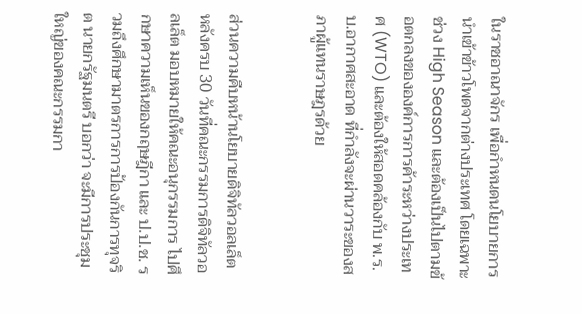ในราชอาณาจักร เพื่อกำหนดนโยบายการนำเข้าข้าวโพดจากต่างประเทศ โดยเฉพาะช่วง High Season และต้องเป็นไปตามข้อตกลงขององค์การการค้าระหว่างประเทศ (WTO) และต้องให้สอดคล้องกับ พ.ร.บ.อากาศสะอาด ที่กำลังจะผ่านวาระของสภาผู้แทนราษฎรด้วย


ส่วนความคืบหน้านโยบายดิจิทัลวอลเล็ต หลังครบ 30 วันที่คณะกรรมการดิจิทัลวอลเล็ต มอบหมายให้คณะอนุกรรมการ ไปศึกษาความเห็นของกฤษฎีกา และ ป.ป.ช. รวมถึงศึกษามาตรการการป้องกันการทุจริต นายกรัฐมนตรี บอกว่า จะมีการประชุมใหญ่ของคณะกรรมกา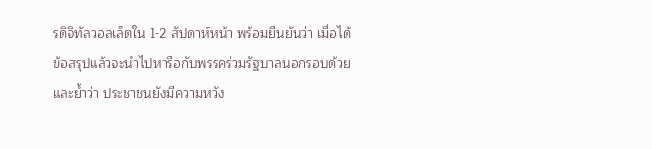รดิจิทัลวอลเล็ตใน 1-2 สัปดาห์หน้า พร้อมยืนยันว่า เมื่อได้ข้อสรุปแล้วจะนำไปหารือกับพรรคร่วมรัฐบาลนอกรอบด้วย และย้ำว่า ประชาชนยังมีความหวัง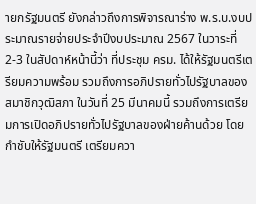ายกรัฐมนตรี ยังกล่าวถึงการพิจารณาร่าง พ.ร.บ.งบประมาณรายจ่ายประจำปีงบประมาณ 2567 ในวาระที่ 2-3 ในสัปดาห์หน้านี้ว่า ที่ประชุม ครม. ได้ให้รัฐมนตรีเตรียมความพร้อม รวมถึงการอภิปรายทั่วไปรัฐบาลของสมาชิกวุฒิสภา ในวันที่ 25 มีนาคมนี้ รวมถึงการเตรียมการเปิดอภิปรายทั่วไปรัฐบาลของฝ่ายค้านด้วย โดยกำชับให้รัฐมนตรี เตรียมควา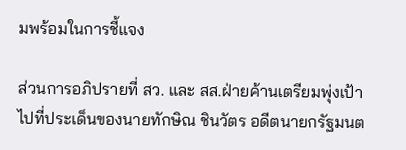มพร้อมในการชี้แจง

ส่วนการอภิปรายที่ สว. และ สส.ฝ่ายค้านเตรียมพุ่งเป้าไปที่ประเด็นของนายทักษิณ ชินวัตร อดีตนายกรัฐมนต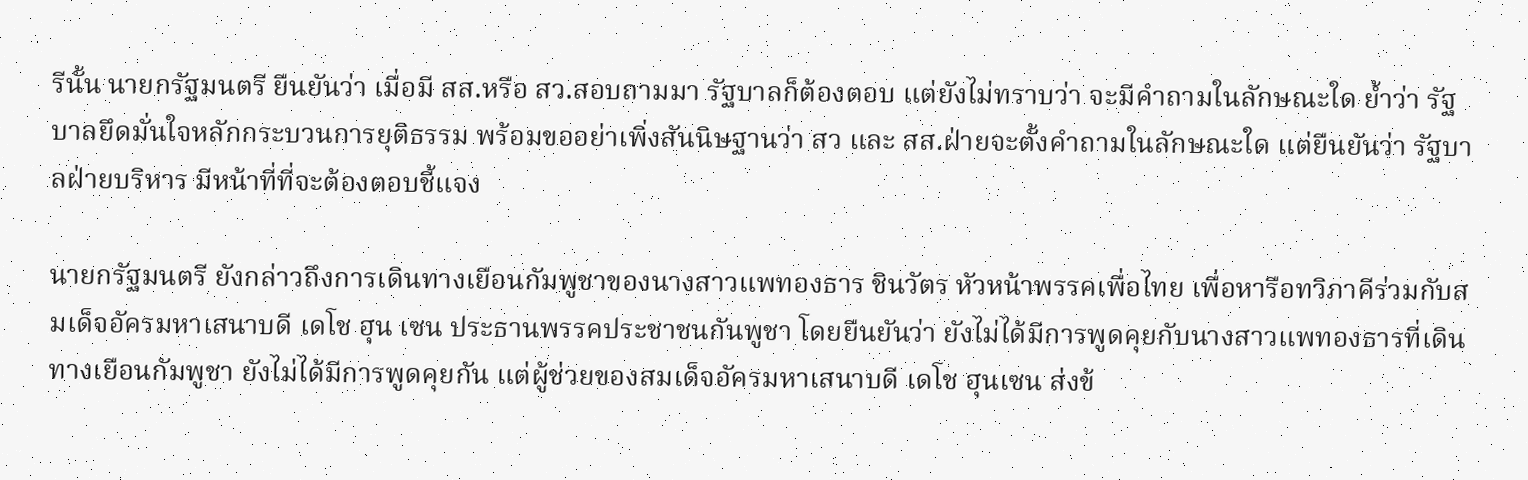รีนั้น นายกรัฐมนตรี ยืนยันว่า เมื่อมี สส.หรือ สว.สอบถามมา รัฐบาลก็ต้องตอบ แต่ยังไม่ทราบว่า จะมีคำถามในลักษณะใด ย้ำว่า รัฐบาลยึดมั่นใจหลักกระบวนการยุติธรรม พร้อมขออย่าเพิ่งสันนิษฐานว่า สว และ สส.ฝ่ายจะตั้งคำถามในลักษณะใด แต่ยืนยันว่า รัฐบาลฝ่ายบริหาร มีหน้าที่ที่จะต้องตอบชี้แจง

นายกรัฐมนตรี ยังกล่าวถึงการเดินทางเยือนกัมพูชาของนางสาวแพทองธาร ชินวัตร หัวหน้าพรรคเพื่อไทย เพื่อหารือทวิภาคีร่วมกับสมเด็จอัครมหาเสนาบดี เดโช ฮุน เซน ประธานพรรคประชาชนกันพูชา โดยยืนยันว่า ยังไม่ได้มีการพูดคุยกับนางสาวแพทองธารที่เดินทางเยือนกัมพูชา ยังไม่ได้มีการพูดคุยกัน แต่ผู้ช่วยของสมเด็จอัครมหาเสนาบดี เดโช ฮุนเซน ส่งข้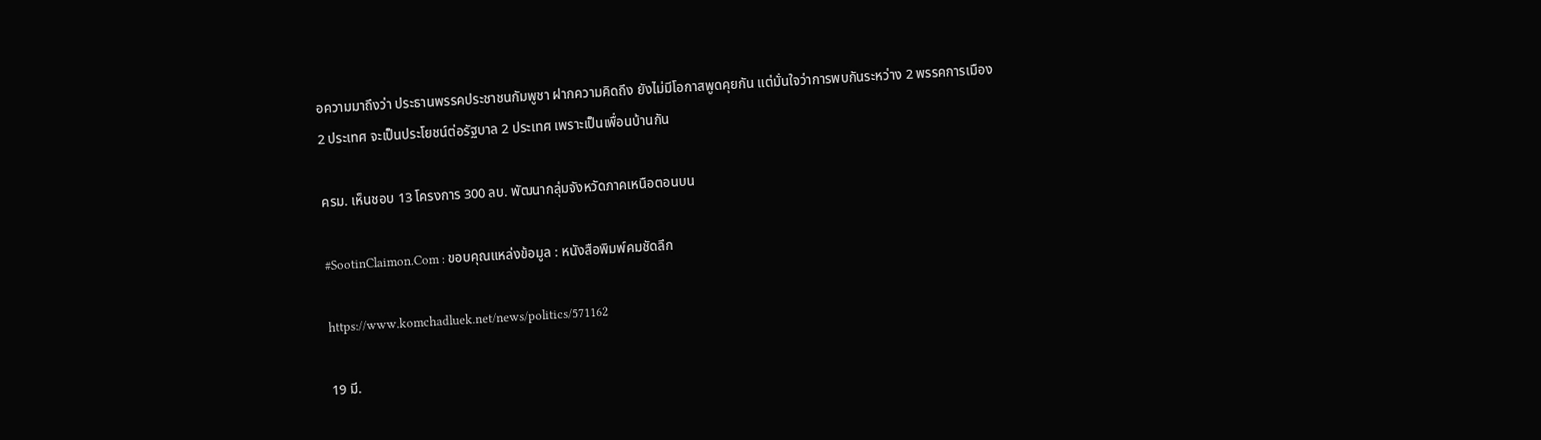อความมาถึงว่า ประธานพรรคประชาชนกัมพูชา ฝากความคิดถึง ยังไม่มีโอกาสพูดคุยกัน แต่มั่นใจว่าการพบกันระหว่าง 2 พรรคการเมือง 2 ประเทศ จะเป็นประโยชน์ต่อรัฐบาล 2 ประเทศ เพราะเป็นเพื่อนบ้านกัน

ครม. เห็นชอบ 13 โครงการ 300 ลบ. พัฒนากลุ่มจังหวัดภาคเหนือตอนบน

#SootinClaimon.Com : ขอบคุณแหล่งข้อมูล : หนังสือพิมพ์คมชัดลึก

https://www.komchadluek.net/news/politics/571162

19 มี.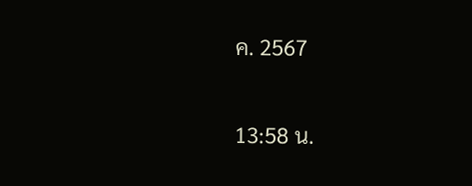ค. 2567

13:58 น.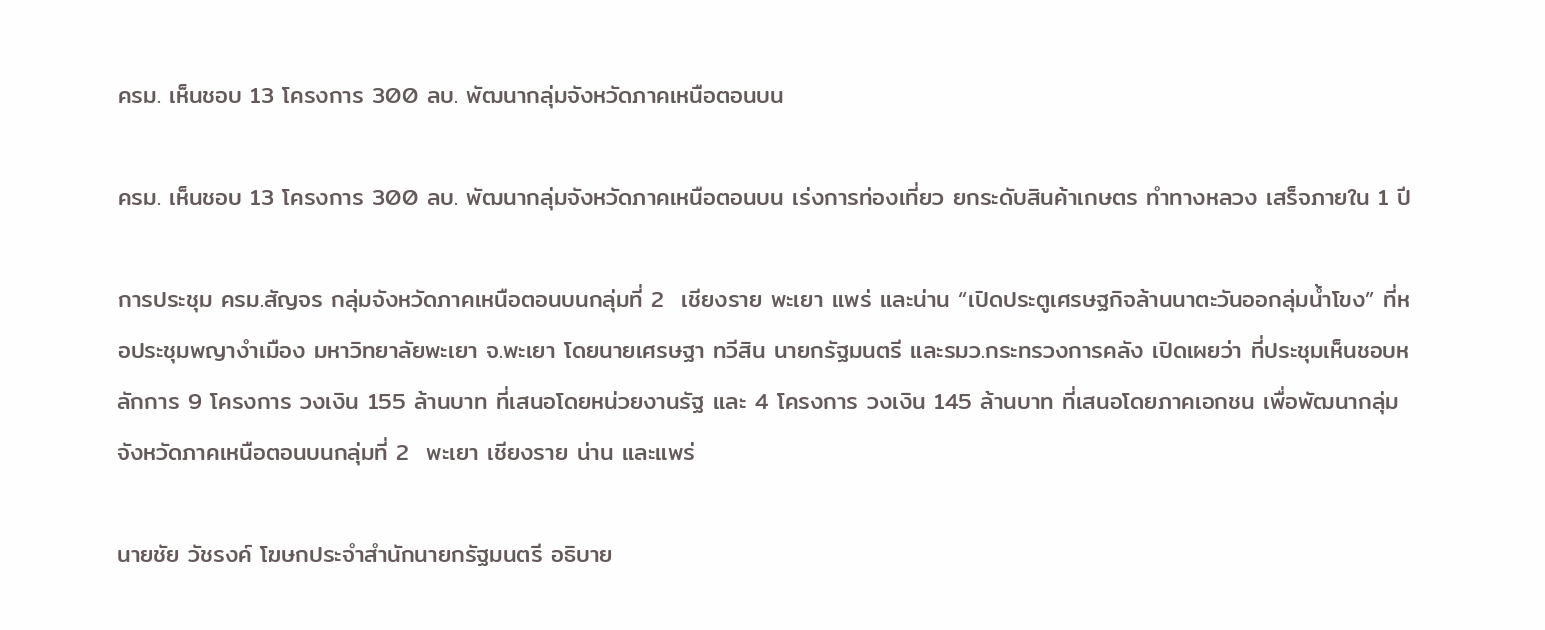ครม. เห็นชอบ 13 โครงการ 300 ลบ. พัฒนากลุ่มจังหวัดภาคเหนือตอนบน

ครม. เห็นชอบ 13 โครงการ 300 ลบ. พัฒนากลุ่มจังหวัดภาคเหนือตอนบน เร่งการท่องเที่ยว ยกระดับสินค้าเกษตร ทำทางหลวง เสร็จภายใน 1 ปี

การประชุม ครม.สัญจร กลุ่มจังหวัดภาคเหนือตอนบนกลุ่มที่ 2  เชียงราย พะเยา แพร่ และน่าน “เปิดประตูเศรษฐกิจล้านนาตะวันออกลุ่มน้ำโขง” ที่หอประชุมพญางำเมือง มหาวิทยาลัยพะเยา จ.พะเยา โดยนายเศรษฐา ทวีสิน นายกรัฐมนตรี และรมว.กระทรวงการคลัง เปิดเผยว่า ที่ประชุมเห็นชอบหลักการ 9 โครงการ วงเงิน 155 ล้านบาท ที่เสนอโดยหน่วยงานรัฐ และ 4 โครงการ วงเงิน 145 ล้านบาท ที่เสนอโดยภาคเอกชน เพื่อพัฒนากลุ่ม จังหวัดภาคเหนือตอนบนกลุ่มที่ 2  พะเยา เชียงราย น่าน และแพร่

นายชัย วัชรงค์ โฆษกประจำสำนักนายกรัฐมนตรี อธิบาย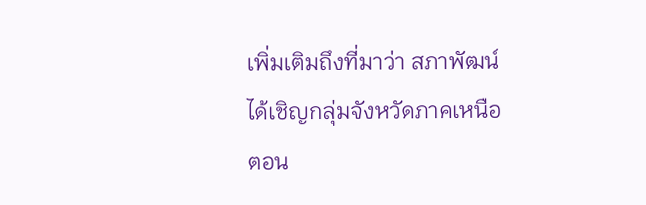เพิ่มเติมถึงที่มาว่า สภาพัฒน์ ได้เชิญกลุ่มจังหวัดภาคเหนือตอน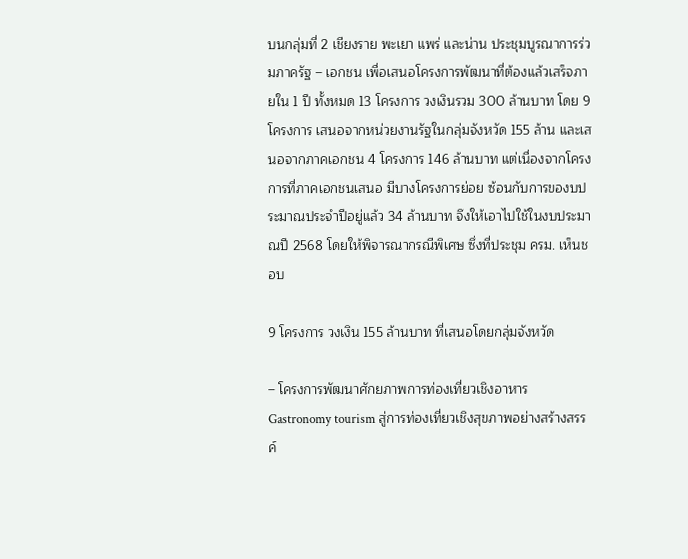บนกลุ่มที่ 2 เชียงราย พะเยา แพร่ และน่าน ประชุมบูรณาการร่วมภาครัฐ – เอกชน เพื่อเสนอโครงการพัฒนาที่ต้องแล้วเสร็จภายใน 1 ปี ทั้งหมด 13 โครงการ วงเงินรวม 300 ล้านบาท โดย 9 โครงการ เสนอจากหน่วยงานรัฐในกลุ่มจังหวัด 155 ล้าน และเสนอจากภาคเอกชน 4 โครงการ 146 ล้านบาท แต่เนื่องจากโครงการที่ภาคเอกชนเสนอ มีบางโครงการย่อย ซ้อนกับการของบประมาณประจำปีอยู่แล้ว 34 ล้านบาท จึงให้เอาไปใช้ในงบประมาณปี 2568 โดยให้พิจารณากรณีพิเศษ ซึ่งที่ประชุม ครม. เห็นชอบ

9 โครงการ วงเงิน 155 ล้านบาท ที่เสนอโดยกลุ่มจังหวัด

– โครงการพัฒนาศักยภาพการท่องเที่ยวเชิงอาหาร Gastronomy tourism สู่การท่องเที่ยวเชิงสุขภาพอย่างสร้างสรรค์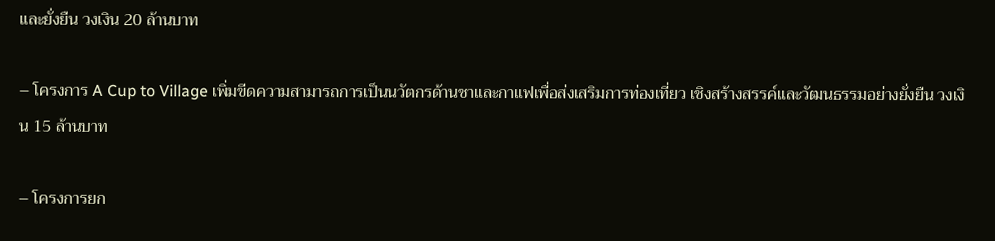และยั่งยืน วงเงิน 20 ล้านบาท

– โครงการ A Cup to Village เพิ่มขีดความสามารถการเป็นนวัตกรด้านชาและกาแฟเพื่อส่งเสริมการท่องเที่ยว เชิงสร้างสรรค์และวัฒนธรรมอย่างยั่งยืน วงเงิน 15 ล้านบาท

– โครงการยก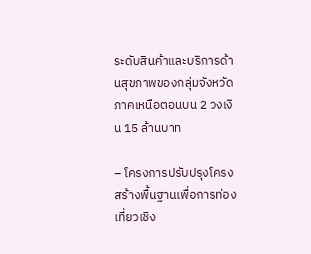ระดับสินค้าและบริการด้านสุขภาพของกลุ่มจังหวัดภาคเหนือตอนบน 2 วงเงิน 15 ล้านบาท

– โครงการปรับปรุงโครงสร้างพื้นฐานเพื่อการท่องเที่ยวเชิง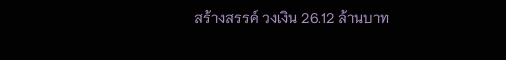สร้างสรรค์ วงเงิน 26.12 ล้านบาท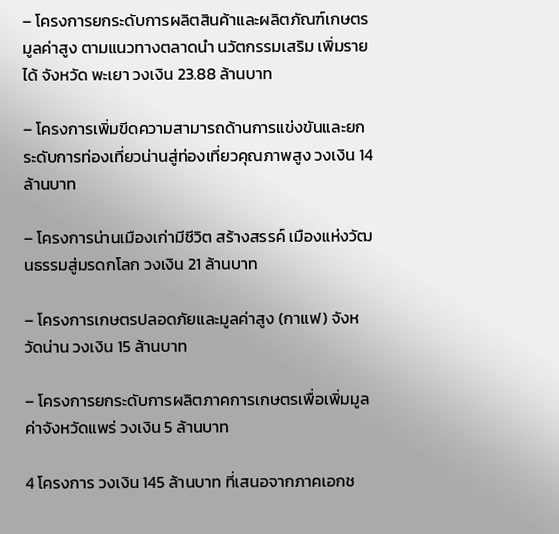– โครงการยกระดับการผลิตสินค้าและผลิตภัณฑ์เกษตรมูลค่าสูง ตามแนวทางตลาดนํา นวัตกรรมเสริม เพิ่มรายได้ จังหวัด พะเยา วงเงิน 23.88 ล้านบาท

– โครงการเพิ่มขีดความสามารถด้านการแข่งขันและยกระดับการท่องเที่ยวน่านสู่ท่องเที่ยวคุณภาพสูง วงเงิน 14 ล้านบาท

– โครงการน่านเมืองเก่ามีชีวิต สร้างสรรค์ เมืองแห่งวัฒนธรรมสู่มรดกโลก วงเงิน 21 ล้านบาท

– โครงการเกษตรปลอดภัยและมูลค่าสูง (กาแฟ) จังหวัดน่าน วงเงิน 15 ล้านบาท

– โครงการยกระดับการผลิตภาคการเกษตรเพื่อเพิ่มมูลค่าจังหวัดแพร่ วงเงิน 5 ล้านบาท

4 โครงการ วงเงิน 145 ล้านบาท ที่เสนอจากภาคเอกช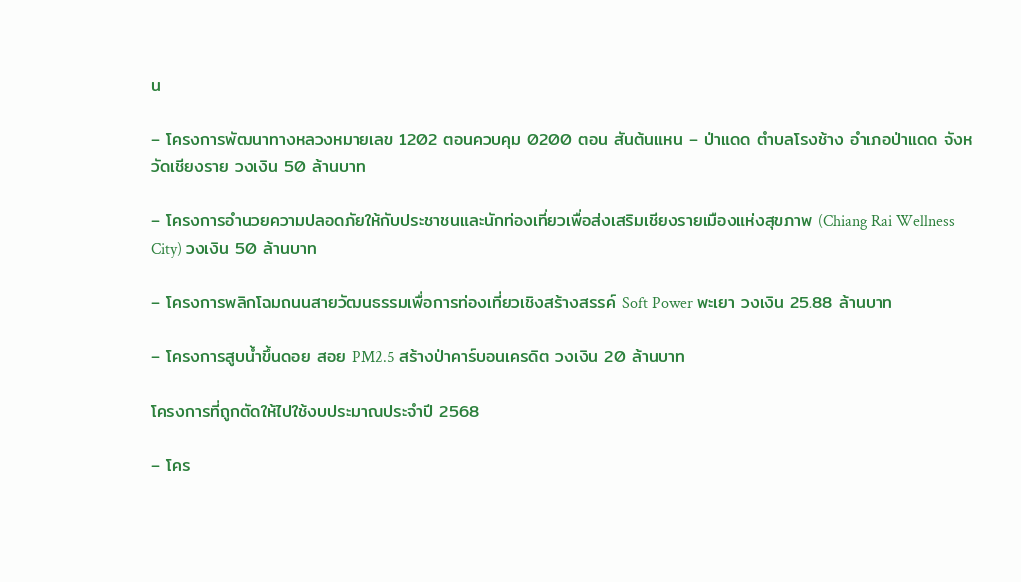น

– โครงการพัฒนาทางหลวงหมายเลข 1202 ตอนควบคุม 0200 ตอน สันต้นแหน – ป่าแดด ตําบลโรงช้าง อําเภอป่าแดด จังหวัดเชียงราย วงเงิน 50 ล้านบาท

– โครงการอํานวยความปลอดภัยให้กับประชาชนและนักท่องเที่ยวเพื่อส่งเสริมเชียงรายเมืองแห่งสุขภาพ (Chiang Rai Wellness City) วงเงิน 50 ล้านบาท

– โครงการพลิกโฉมถนนสายวัฒนธรรมเพื่อการท่องเที่ยวเชิงสร้างสรรค์ Soft Power พะเยา วงเงิน 25.88 ล้านบาท

– โครงการสูบน้ำขึ้นดอย สอย PM2.5 สร้างป่าคาร์บอนเครดิต วงเงิน 20 ล้านบาท

โครงการที่ถูกตัดให้ไปใช้งบประมาณประจำปี 2568

– โคร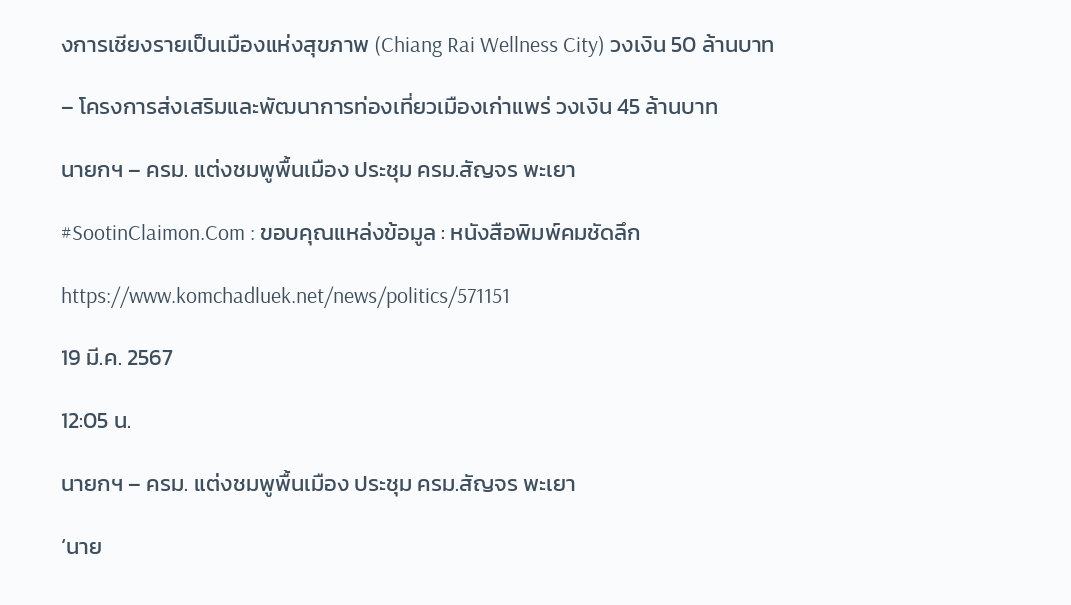งการเชียงรายเป็นเมืองแห่งสุขภาพ (Chiang Rai Wellness City) วงเงิน 50 ล้านบาท

– โครงการส่งเสริมและพัฒนาการท่องเที่ยวเมืองเก่าแพร่ วงเงิน 45 ล้านบาท

นายกฯ – ครม. แต่งชมพูพื้นเมือง ประชุม ครม.สัญจร พะเยา

#SootinClaimon.Com : ขอบคุณแหล่งข้อมูล : หนังสือพิมพ์คมชัดลึก

https://www.komchadluek.net/news/politics/571151

19 มี.ค. 2567

12:05 น.

นายกฯ – ครม. แต่งชมพูพื้นเมือง ประชุม ครม.สัญจร พะเยา

‘นาย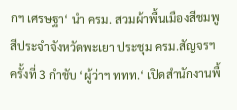กฯ เศรษฐา‘ นำ ครม. สวมผ้าพื้นเมืองสีชมพู สีประจำจังหวัดพะเยา ประชุม ครม.สัญจรฯ ครั้งที่ 3 กำชับ ‘ผู้ว่าฯ ททท.‘ เปิดสำนักงานพื้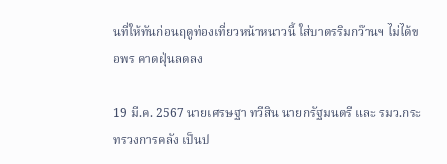นที่ให้ทันก่อนฤดูท่องเที่ยวหน้าหนาวนี้ ใส่บาตรริมกว๊านฯ ไม่ได้ขอพร คาดฝุ่นลดลง

19 มี.ค. 2567 นายเศรษฐา ทวีสิน นายกรัฐมนตรี และ รมว.กระทรวงการคลัง เป็นป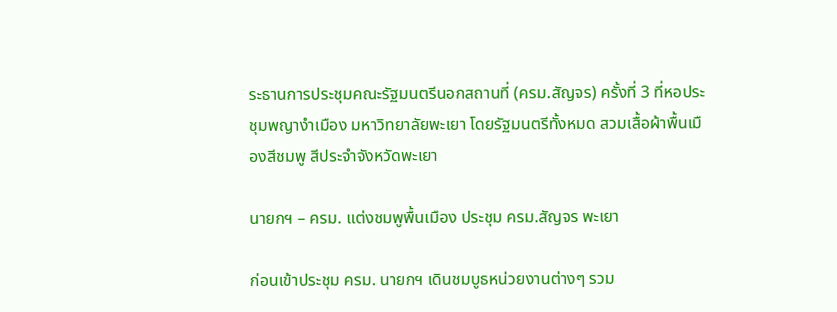ระธานการประชุมคณะรัฐมนตรีนอกสถานที่ (ครม.สัญจร) ครั้งที่ 3 ที่หอประชุมพญางำเมือง มหาวิทยาลัยพะเยา โดยรัฐมนตรีทั้งหมด สวมเสื้อผ้าพื้นเมืองสีชมพู สีประจำจังหวัดพะเยา

นายกฯ – ครม. แต่งชมพูพื้นเมือง ประชุม ครม.สัญจร พะเยา

ก่อนเข้าประชุม ครม. นายกฯ เดินชมบูธหน่วยงานต่างๆ รวม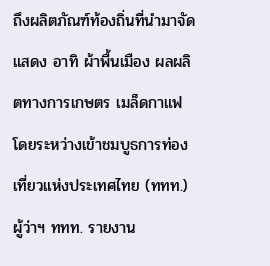ถึงผลิตภัณฑ์ท้องถิ่นที่นำมาจัดแสดง อาทิ ผ้าพื้นเมือง ผลผลิตทางการเกษตร เมล็ดกาแฟ โดยระหว่างเข้าชมบูธการท่องเที่ยวแห่งประเทศไทย (ททท.) ผู้ว่าฯ ททท. รายงาน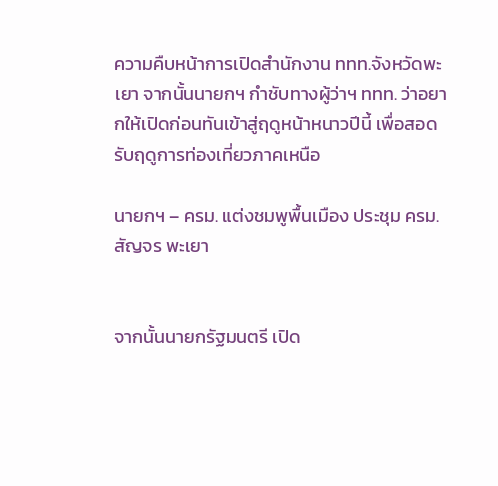ความคืบหน้าการเปิดสำนักงาน ททท.จังหวัดพะเยา จากนั้นนายกฯ กำชับทางผู้ว่าฯ ททท. ว่าอยากให้เปิดก่อนทันเข้าสู่ฤดูหน้าหนาวปีนี้ เพื่อสอดรับฤดูการท่องเที่ยวภาคเหนือ

นายกฯ – ครม. แต่งชมพูพื้นเมือง ประชุม ครม.สัญจร พะเยา


จากนั้นนายกรัฐมนตรี เปิด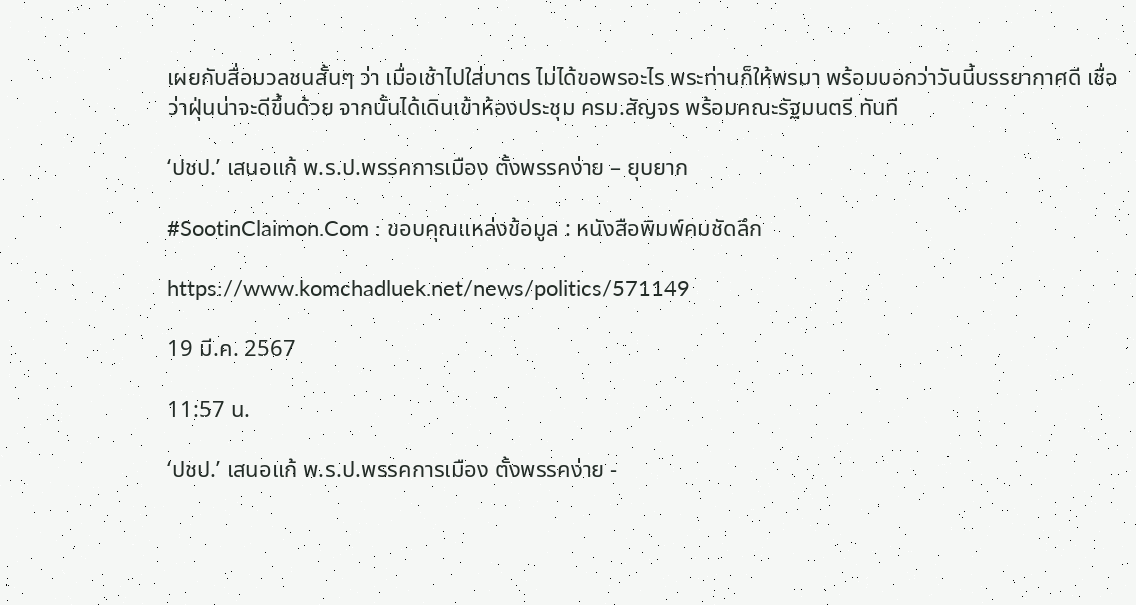เผยกับสื่อมวลชนสั้นๆ ว่า เมื่อเช้าไปใส่บาตร ไม่ได้ขอพรอะไร พระท่านก็ให้พรมา พร้อมบอกว่าวันนี้บรรยากาศดี เชื่อว่าฝุ่นน่าจะดีขึ้นด้วย จากนั้นได้เดินเข้าห้องประชุม ครม.สัญจร พร้อมคณะรัฐมนตรี ทันที

‘ปชป.’ เสนอแก้ พ.ร.ป.พรรคการเมือง ตั้งพรรคง่าย – ยุบยาก

#SootinClaimon.Com : ขอบคุณแหล่งข้อมูล : หนังสือพิมพ์คมชัดลึก

https://www.komchadluek.net/news/politics/571149

19 มี.ค. 2567

11:57 น.

‘ปชป.’ เสนอแก้ พ.ร.ป.พรรคการเมือง ตั้งพรรคง่าย -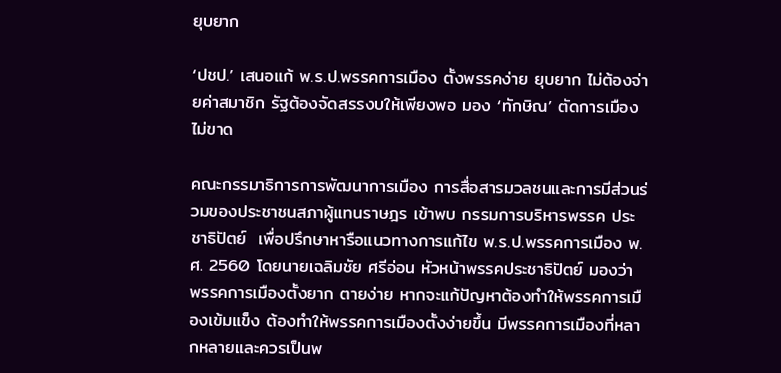ยุบยาก

‘ปชป.’ เสนอแก้ พ.ร.ป.พรรคการเมือง ตั้งพรรคง่าย ยุบยาก ไม่ต้องจ่ายค่าสมาชิก รัฐต้องจัดสรรงบให้เพียงพอ มอง ‘ทักษิณ’ ตัดการเมืองไม่ขาด

คณะกรรมาธิการการพัฒนาการเมือง การสื่อสารมวลชนและการมีส่วนร่วมของประชาชนสภาผู้แทนราษฎร เข้าพบ กรรมการบริหารพรรค ประชาธิปัตย์  เพื่อปรึกษาหารือแนวทางการแก้ไข พ.ร.ป.พรรคการเมือง พ.ศ. 2560 โดยนายเฉลิมชัย ศรีอ่อน หัวหน้าพรรคประชาธิปัตย์ มองว่า พรรคการเมืองตั้งยาก ตายง่าย หากจะแก้ปัญหาต้องทำให้พรรคการเมืองเข้มแข็ง ต้องทำให้พรรคการเมืองตั้งง่ายขึ้น มีพรรคการเมืองที่หลากหลายและควรเป็นพ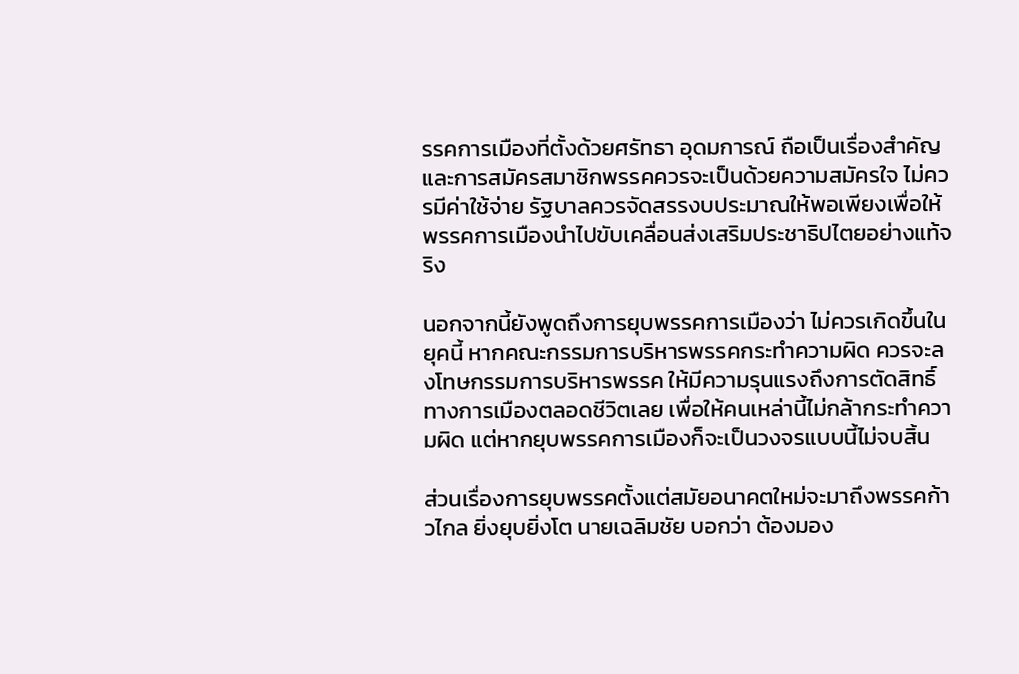รรคการเมืองที่ตั้งด้วยศรัทธา อุดมการณ์ ถือเป็นเรื่องสำคัญ และการสมัครสมาชิกพรรคควรจะเป็นด้วยความสมัครใจ ไม่ควรมีค่าใช้จ่าย รัฐบาลควรจัดสรรงบประมาณให้พอเพียงเพื่อให้พรรคการเมืองนำไปขับเคลื่อนส่งเสริมประชาธิปไตยอย่างแท้จริง

นอกจากนี้ยังพูดถึงการยุบพรรคการเมืองว่า ไม่ควรเกิดขึ้นในยุคนี้ หากคณะกรรมการบริหารพรรคกระทำความผิด ควรจะลงโทษกรรมการบริหารพรรค ให้มีความรุนแรงถึงการตัดสิทธิ์ทางการเมืองตลอดชีวิตเลย เพื่อให้คนเหล่านี้ไม่กล้ากระทำความผิด แต่หากยุบพรรคการเมืองก็จะเป็นวงจรแบบนี้ไม่จบสิ้น

ส่วนเรื่องการยุบพรรคตั้งแต่สมัยอนาคตใหม่จะมาถึงพรรคก้าวไกล ยิ่งยุบยิ่งโต นายเฉลิมชัย บอกว่า ต้องมอง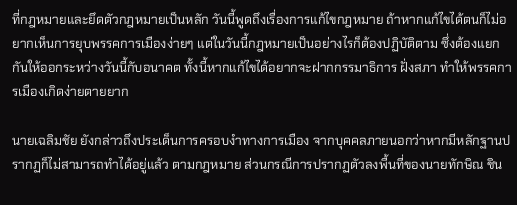ที่กฎหมายและยึดตัวกฎหมายเป็นหลัก วันนี้พูดถึงเรื่องการแก้ไขกฎหมาย ถ้าหากแก้ไขได้ตนก็ไม่อยากเห็นการยุบพรรคการเมืองง่ายๆ แต่ในวันนี้กฎหมายเป็นอย่างไรก็ต้องปฏิบัติตาม ซึ่งต้องแยกกันให้ออกระหว่างวันนี้กับอนาคต ทั้งนี้หากแก้ไขได้อยากจะฝากกรรมาธิการ ฝั่งสภา ทำให้พรรคการเมืองเกิดง่ายตายยาก

นายเฉลิมชัย ยังกล่าวถึงประเด็นการครอบงำทางการเมือง จากบุคคลภายนอกว่าหากมีหลักฐานปรากฏก็ไม่สามารถทำได้อยู่แล้ว ตามกฎหมาย ส่วนกรณีการปรากฏตัวลงพื้นที่ของนายทักษิณ ชิน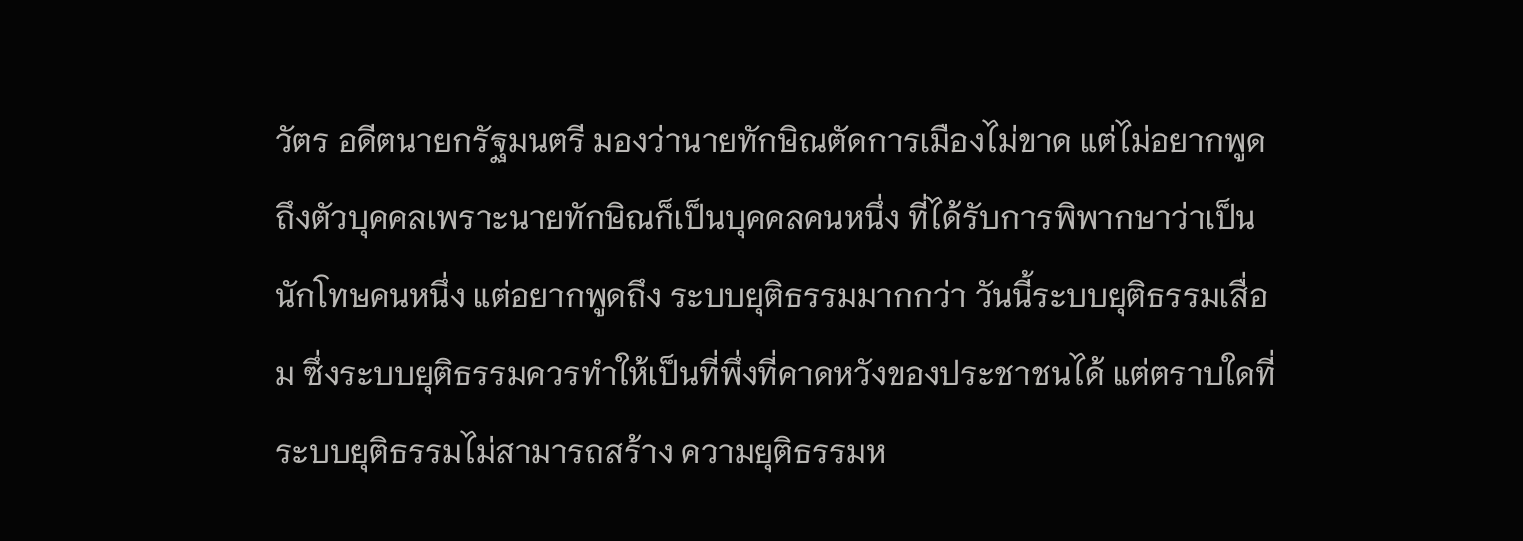วัตร อดีตนายกรัฐมนตรี มองว่านายทักษิณตัดการเมืองไม่ขาด แต่ไม่อยากพูดถึงตัวบุคคลเพราะนายทักษิณก็เป็นบุคคลคนหนึ่ง ที่ได้รับการพิพากษาว่าเป็นนักโทษคนหนึ่ง แต่อยากพูดถึง ระบบยุติธรรมมากกว่า วันนี้ระบบยุติธรรมเสื่อม ซึ่งระบบยุติธรรมควรทำให้เป็นที่พึ่งที่คาดหวังของประชาชนได้ แต่ตราบใดที่ระบบยุติธรรมไม่สามารถสร้าง ความยุติธรรมห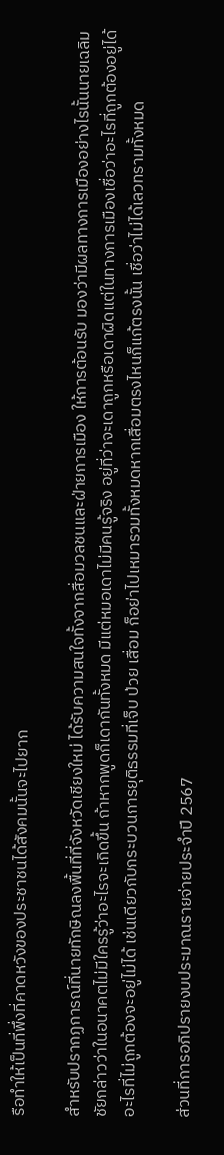รือทำให้เป็นที่พึ่งที่คาดหวังของประชาชนได้สังคมนั้นจะไปยาก

สำหรับปรากฏการณ์ที่นายทักษิณลงพื้นที่ที่จังหวัดเชียงใหม่ ได้รับความสนใจทั้งจากสื่อมวลชนและฝ่ายการเมือง ให้การต้อนรับ มองว่ามีผลทางการเมืองอย่างไรนั้นนายเฉลิมชัยกล่าวว่าในอนาคตไม่มีใครรู้ว่าอะไรจะเกิดขึ้น ถ้าหากพูดก็เดากันทั้งหมด มีแต่หมอเดาไม่มีคนรู้จริง อยู่ที่ว่าจะเดาถูกหรือเดาผิดแต่ในทางการเมืองเชื่อว่าอะไรที่ถูกต้องอยู่ได้อะไรที่ไม่ถูกต้องจะอยู่ไม่ได้ เช่นเดียวกับกระบวนการยุติธรรมที่เจ็บ ป่วย เสื่อม ก็อย่าไปเหมารวมทั้งหมดหากเสื่อมตรงไหนก็แก้ตรงนั้น เชื่อว่าไม่ได้เลวทรามทั้งหมด

ส่วนที่การอภิปรายงบประมาณรายจ่ายประจำปี 2567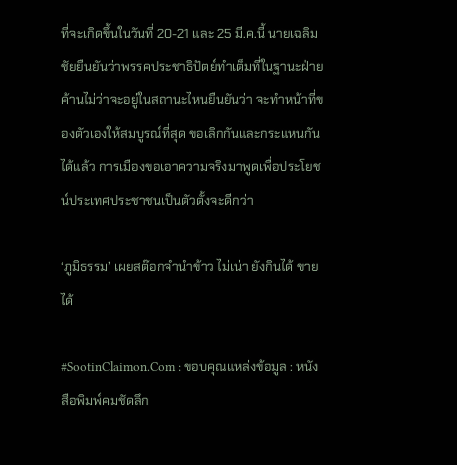ที่จะเกิดขึ้นในวันที่ 20-21 และ 25 มี.ค.นี้ นายเฉลิมชัยยืนยันว่าพรรคประชาธิปัตย์ทำเต็มที่ในฐานะฝ่ายค้านไม่ว่าจะอยู่ในสถานะไหนยืนยันว่า จะทำหน้าที่ของตัวเองให้สมบูรณ์ที่สุด ขอเลิกกันและกระแหนกันได้แล้ว การเมืองขอเอาความจริงมาพูดเพื่อประโยชน์ประเทศประชาชนเป็นตัวตั้งจะดีกว่า

‘ภูมิธรรม’ เผยสต๊อกจำนำข้าว ไม่เน่า ยังกินได้ ขายได้

#SootinClaimon.Com : ขอบคุณแหล่งข้อมูล : หนังสือพิมพ์คมชัดลึก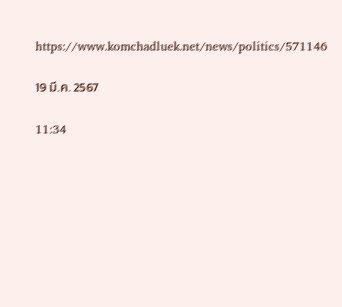https://www.komchadluek.net/news/politics/571146

19 มี.ค. 2567

11:34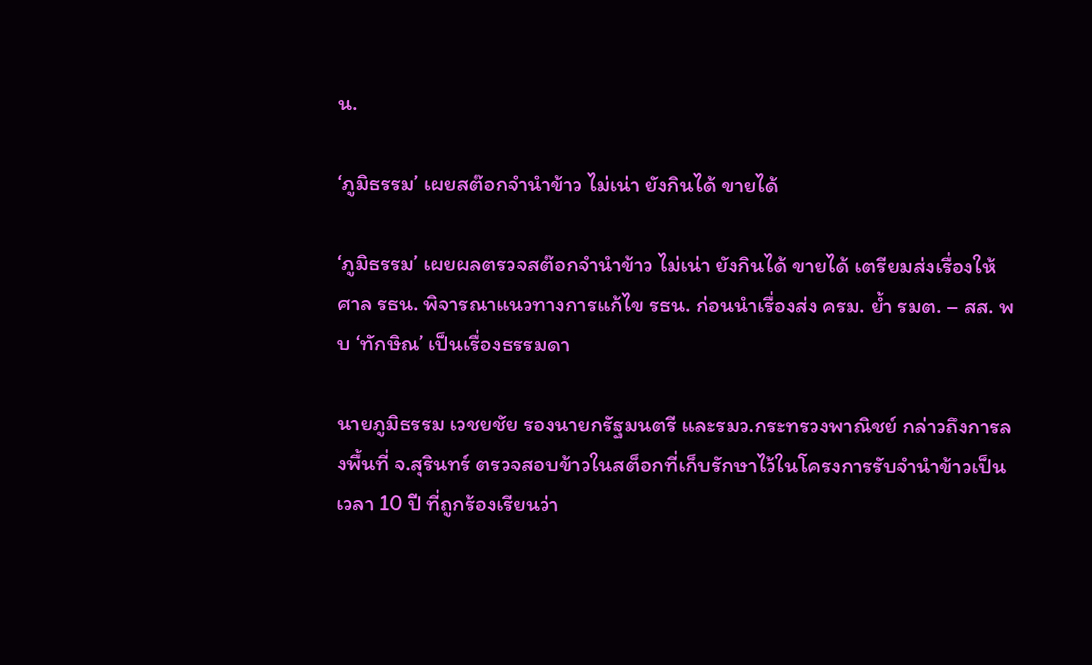น.

‘ภูมิธรรม’ เผยสต๊อกจำนำข้าว ไม่เน่า ยังกินได้ ขายได้

‘ภูมิธรรม’ เผยผลตรวจสต๊อกจำนำข้าว ไม่เน่า ยังกินได้ ขายได้ เตรียมส่งเรื่องให้ ศาล รธน. พิจารณาแนวทางการแก้ไข รธน. ก่อนนำเรื่องส่ง ครม. ย้ำ รมต. – สส. พบ ‘ทักษิณ’ เป็นเรื่องธรรมดา

นายภูมิธรรม เวชยชัย รองนายกรัฐมนตรี และรมว.กระทรวงพาณิชย์ กล่าวถึงการลงพื้นที่ จ.สุรินทร์ ตรวจสอบข้าวในสต็อกที่เก็บรักษาไว้ในโครงการรับจำนำข้าวเป็นเวลา 10 ปี ที่ถูกร้องเรียนว่า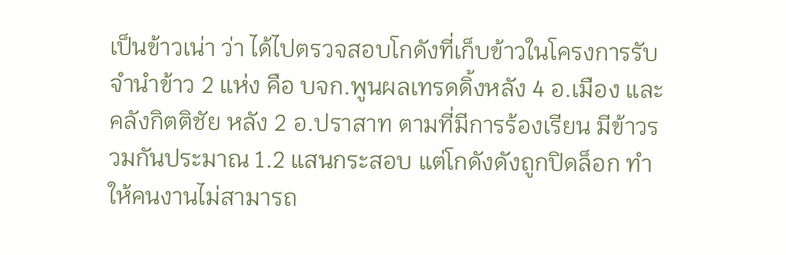เป็นข้าวเน่า ว่า ได้ไปตรวจสอบโกดังที่เก็บข้าวในโครงการรับจำนำข้าว 2 แห่ง คือ บจก.พูนผลเทรดดิ้งหลัง 4 อ.เมือง และคลังกิตติชัย หลัง 2 อ.ปราสาท ตามที่มีการร้องเรียน มีข้าวรวมกันประมาณ 1.2 แสนกระสอบ แต่โกดังดังถูกปิดล็อก ทำให้คนงานไม่สามารถ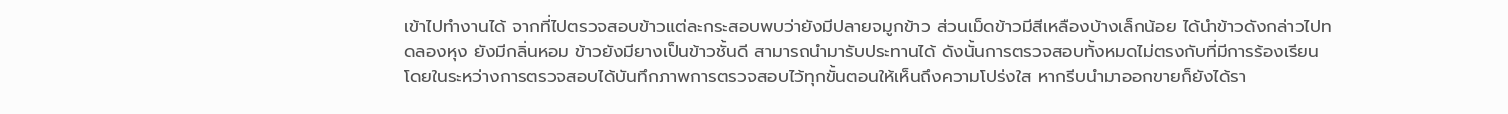เข้าไปทำงานได้ จากที่ไปตรวจสอบข้าวแต่ละกระสอบพบว่ายังมีปลายจมูกข้าว ส่วนเม็ดข้าวมีสีเหลืองบ้างเล็กน้อย ได้นำข้าวดังกล่าวไปทดลองหุง ยังมีกลิ่นหอม ข้าวยังมียางเป็นข้าวชั้นดี สามารถนำมารับประทานได้ ดังนั้นการตรวจสอบทั้งหมดไม่ตรงกับที่มีการร้องเรียน โดยในระหว่างการตรวจสอบได้บันทึกภาพการตรวจสอบไว้ทุกขั้นตอนให้เห็นถึงความโปร่งใส หากรีบนำมาออกขายก็ยังได้รา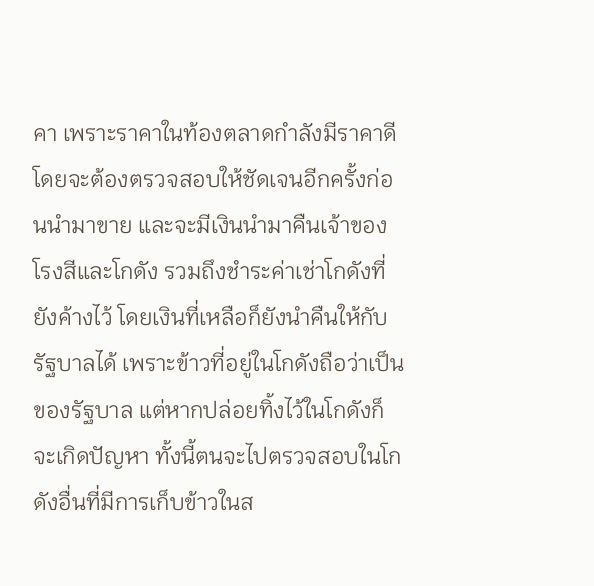คา เพราะราคาในท้องตลาดกำลังมีราคาดี โดยจะต้องตรวจสอบให้ชัดเจนอีกครั้งก่อนนำมาขาย และจะมีเงินนำมาคืนเจ้าของโรงสีและโกดัง รวมถึงชำระค่าเช่าโกดังที่ยังค้างไว้ โดยเงินที่เหลือก็ยังนำคืนให้กับรัฐบาลได้ เพราะข้าวที่อยู่ในโกดังถือว่าเป็นของรัฐบาล แต่หากปล่อยทิ้งไว้ในโกดังก็จะเกิดปัญหา ทั้งนี้ตนจะไปตรวจสอบในโกดังอื่นที่มีการเก็บข้าวในส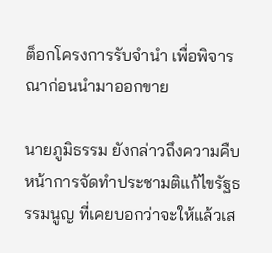ต็อกโครงการรับจำนำ เพื่อพิจารณาก่อนนำมาออกขาย

นายภูมิธรรม ยังกล่าวถึงความคืบหน้าการจัดทำประชามติแก้ไขรัฐธรรมนูญ ที่เคยบอกว่าจะให้แล้วเส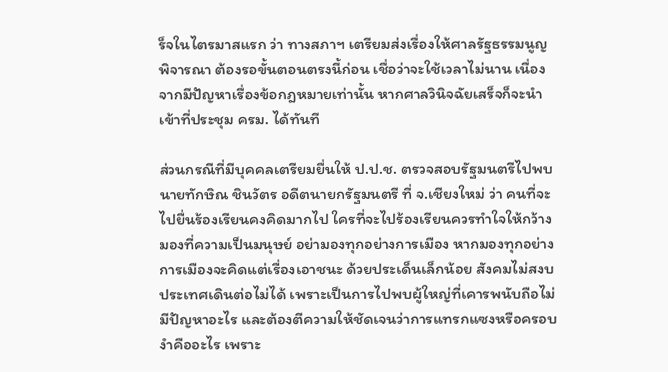ร็จในไตรมาสแรก ว่า ทางสภาฯ เตรียมส่งเรื่องให้ศาลรัฐธรรมนูญพิจารณา ต้องรอขั้นตอนตรงนี้ก่อน เชื่อว่าจะใช้เวลาไม่นาน เนื่องจากมีปัญหาเรื่องข้อกฎหมายเท่านั้น หากศาลวินิจฉัยเสร็จก็จะนำเข้าที่ประชุม ครม. ได้ทันที

ส่วนกรณีที่มีบุคคลเตรียมยื่นให้ ป.ป.ช. ตรวจสอบรัฐมนตรีไปพบนายทักษิณ ชินวัตร อดีตนายกรัฐมนตรี ที่ จ.เชียงใหม่ ว่า คนที่จะไปยื่นร้องเรียนคงคิดมากไป ใครที่จะไปร้องเรียนควรทำใจให้กว้าง มองที่ความเป็นมนุษย์ อย่ามองทุกอย่างการเมือง หากมองทุกอย่างการเมืองจะคิดแต่เรื่องเอาชนะ ด้วยประเด็นเล็กน้อย สังคมไม่สงบ ประเทศเดินต่อไม่ได้ เพราะเป็นการไปพบผู้ใหญ่ที่เคารพนับถือไม่มีปัญหาอะไร และต้องตีความให้ชัดเจนว่าการแทรกแซงหรือครอบงำคืออะไร เพราะ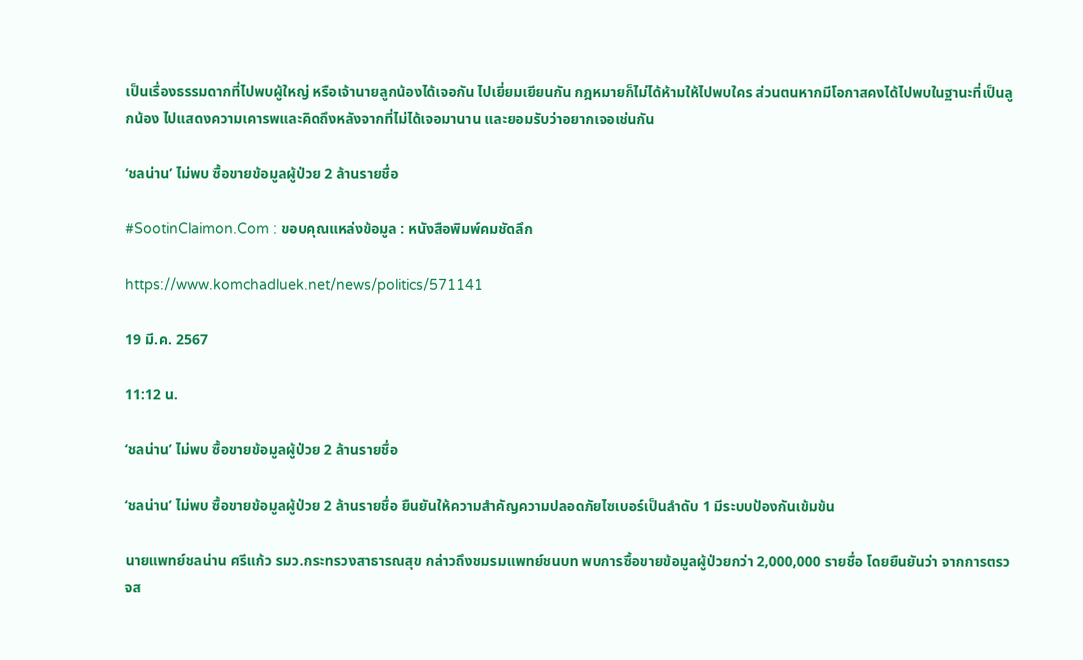เป็นเรื่องธรรมดากที่ไปพบผู้ใหญ่ หรือเจ้านายลูกน้องได้เจอกัน ไปเยี่ยมเยียนกัน กฎหมายก็ไม่ได้ห้ามให้ไปพบใคร ส่วนตนหากมีโอกาสคงได้ไปพบในฐานะที่เป็นลูกน้อง ไปแสดงความเคารพและคิดถึงหลังจากที่ไม่ได้เจอมานาน และยอมรับว่าอยากเจอเช่นกัน

‘ชลน่าน’ ไม่พบ ซื้อขายข้อมูลผู้ป่วย 2 ล้านรายชื่อ

#SootinClaimon.Com : ขอบคุณแหล่งข้อมูล : หนังสือพิมพ์คมชัดลึก

https://www.komchadluek.net/news/politics/571141

19 มี.ค. 2567

11:12 น.

‘ชลน่าน’ ไม่พบ ซื้อขายข้อมูลผู้ป่วย 2 ล้านรายชื่อ

‘ชลน่าน’ ไม่พบ ซื้อขายข้อมูลผู้ป่วย 2 ล้านรายชื่อ ยืนยันให้ความสำคัญความปลอดภัยไซเบอร์เป็นลำดับ 1 มีระบบป้องกันเข้มข้น

นายแพทย์ชลน่าน ศรีแก้ว รมว.กระทรวงสาธารณสุข กล่าวถึงชมรมแพทย์ชนบท พบการซื้อขายข้อมูลผู้ป่วยกว่า 2,000,000 รายชื่อ โดยยืนยันว่า จากการตรวจส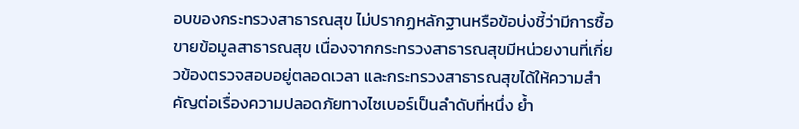อบของกระทรวงสาธารณสุข ไม่ปรากฏหลักฐานหรือข้อบ่งชี้ว่ามีการซื้อขายข้อมูลสาธารณสุข เนื่องจากกระทรวงสาธารณสุขมีหน่วยงานที่เกี่ยวข้องตรวจสอบอยู่ตลอดเวลา และกระทรวงสาธารณสุขได้ให้ความสำคัญต่อเรื่องความปลอดภัยทางไซเบอร์เป็นลำดับที่หนึ่ง ย้ำ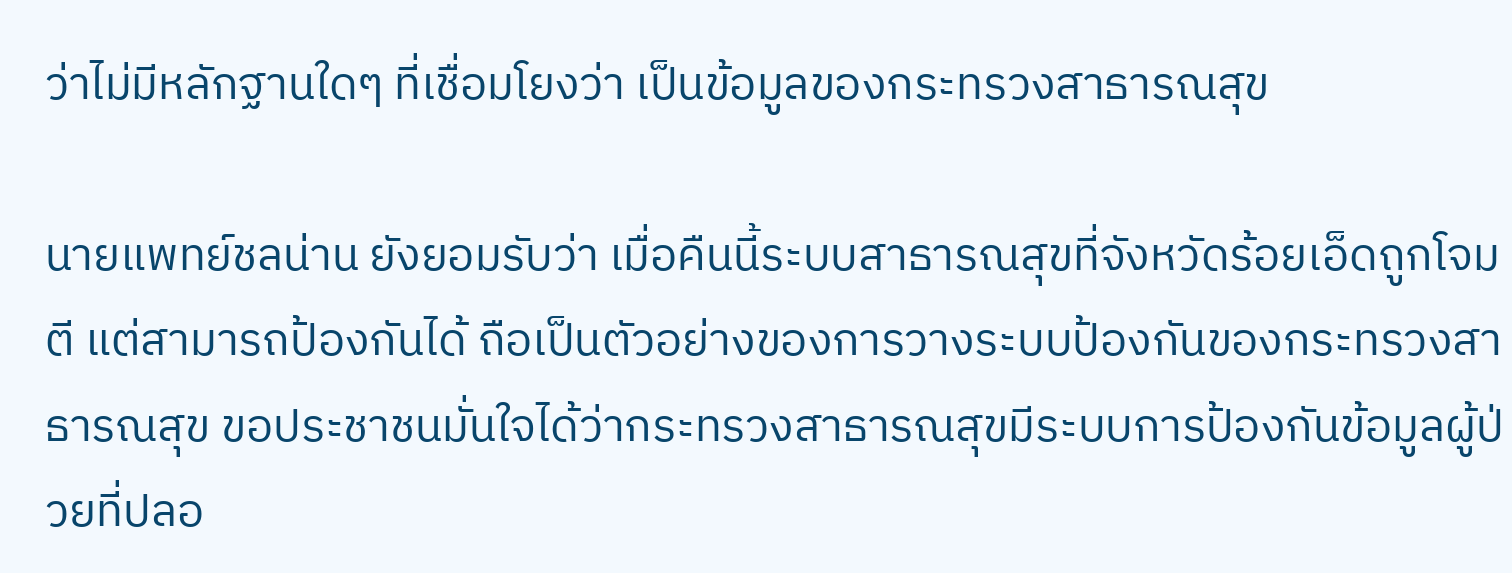ว่าไม่มีหลักฐานใดๆ ที่เชื่อมโยงว่า เป็นข้อมูลของกระทรวงสาธารณสุข

นายแพทย์ชลน่าน ยังยอมรับว่า เมื่อคืนนี้ระบบสาธารณสุขที่จังหวัดร้อยเอ็ดถูกโจมตี แต่สามารถป้องกันได้ ถือเป็นตัวอย่างของการวางระบบป้องกันของกระทรวงสาธารณสุข ขอประชาชนมั่นใจได้ว่ากระทรวงสาธารณสุขมีระบบการป้องกันข้อมูลผู้ป่วยที่ปลอ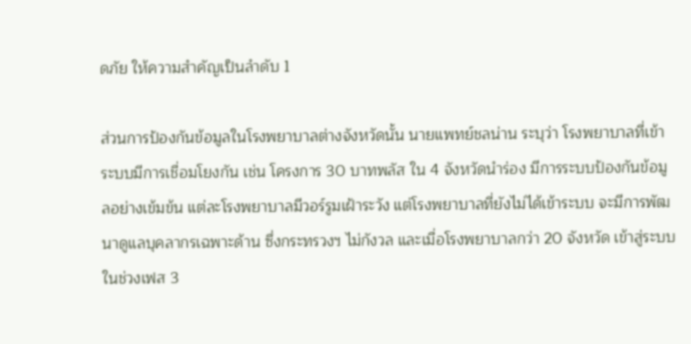ดภัย ให้ความสำคัญเป็นลำดับ 1

ส่วนการป้องกันข้อมูลในโรงพยาบาลต่างจังหวัดนั้น นายแพทย์ชลน่าน ระบุว่า โรงพยาบาลที่เข้าระบบมีการเชื่อมโยงกัน เช่น โครงการ 30 บาทพลัส ใน 4 จังหวัดนำร่อง มีการระบบป้องกันข้อมูลอย่างเข้มข้น แต่ละโรงพยาบาลมีวอร์รูมเฝ้าระวัง แต่โรงพยาบาลที่ยังไม่ได้เข้าระบบ จะมีการพัฒนาดูแลบุคลากรเฉพาะด้าน ซึ่งกระทรวงฯ ไม่กังวล และเมื่อโรงพยาบาลกว่า 20 จังหวัด เข้าสู่ระบบในช่วงเฟส 3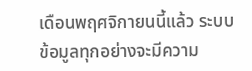เดือนพฤศจิกายนนี้แล้ว ระบบข้อมูลทุกอย่างจะมีความ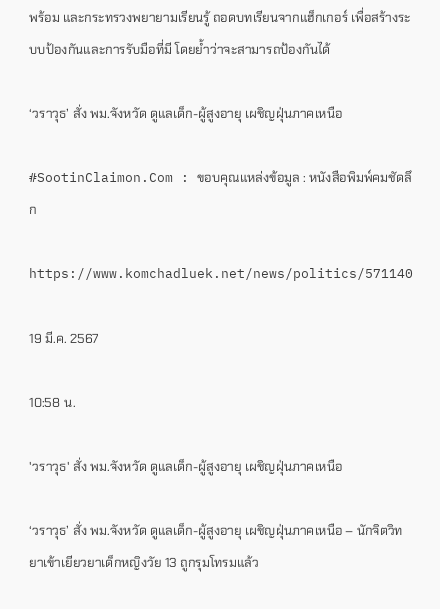พร้อม และกระทรวงพยายามเรียนรู้ ถอดบทเรียนจากแฮ็กเกอร์ เพื่อสร้างระบบป้องกันและการรับมือที่มี โดยย้ำว่าจะสามารถป้องกันได้

‘วราวุธ’ สั่ง พม.จังหวัด ดูแลเด็ก-ผู้สูงอายุ เผชิญฝุ่นภาคเหนือ

#SootinClaimon.Com : ขอบคุณแหล่งข้อมูล : หนังสือพิมพ์คมชัดลึก

https://www.komchadluek.net/news/politics/571140

19 มี.ค. 2567

10:58 น.

'วราวุธ' สั่ง พม.จังหวัด ดูแลเด็ก-ผู้สูงอายุ เผชิญฝุ่นภาคเหนือ

‘วราวุธ’ สั่ง พม.จังหวัด ดูแลเด็ก-ผู้สูงอายุ เผชิญฝุ่นภาคเหนือ – นักจิตวิทยาเข้าเยียวยาเด็กหญิงวัย 13 ถูกรุมโทรมแล้ว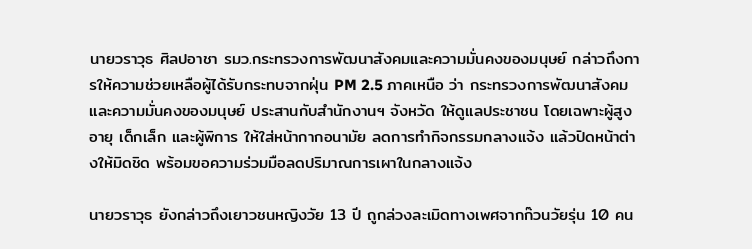นายวราวุธ ศิลปอาชา รมว.กระทรวงการพัฒนาสังคมและความมั่นคงของมนุษย์ กล่าวถึงการให้ความช่วยเหลือผู้ได้รับกระทบจากฝุ่น PM 2.5 ภาคเหนือ ว่า กระทรวงการพัฒนาสังคมและความมั่นคงของมนุษย์ ประสานกับสำนักงานฯ จังหวัด ให้ดูแลประชาชน โดยเฉพาะผู้สูงอายุ เด็กเล็ก และผู้พิการ ให้ใส่หน้ากากอนามัย ลดการทำกิจกรรมกลางแจ้ง แล้วปิดหน้าต่างให้มิดชิด พร้อมขอความร่วมมือลดปริมาณการเผาในกลางแจ้ง

นายวราวุธ ยังกล่าวถึงเยาวชนหญิงวัย 13 ปี ถูกล่วงละเมิดทางเพศจากก๊วนวัยรุ่น 10 คน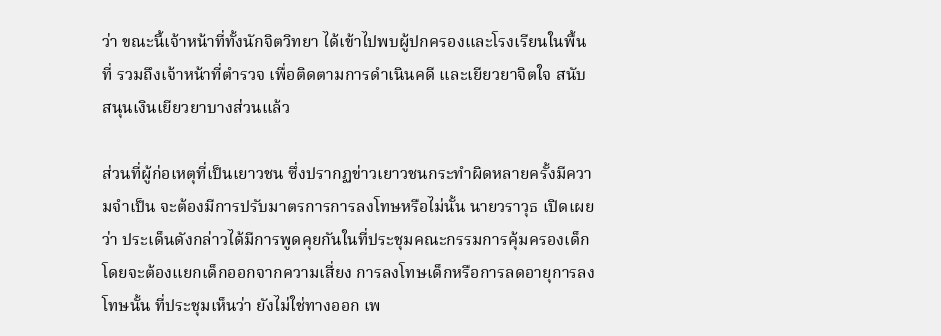ว่า ขณะนี้เจ้าหน้าที่ทั้งนักจิตวิทยา ได้เข้าไปพบผู้ปกครองและโรงเรียนในพื้นที่ รวมถึงเจ้าหน้าที่ตำรวจ เพื่อติดตามการดำเนินคดี และเยียวยาจิตใจ สนับสนุนเงินเยียวยาบางส่วนแล้ว

ส่วนที่ผู้ก่อเหตุที่เป็นเยาวชน ซึ่งปรากฏข่าวเยาวชนกระทำผิดหลายครั้งมีความจำเป็น จะต้องมีการปรับมาตรการการลงโทษหรือไม่นั้น นายวราวุธ เปิดเผยว่า ประเด็นดังกล่าวได้มีการพูดคุยกันในที่ประชุมคณะกรรมการคุ้มครองเด็ก โดยจะต้องแยกเด็กออกจากความเสี่ยง การลงโทษเด็กหรือการลดอายุการลงโทษนั้น ที่ประชุมเห็นว่า ยังไม่ใช่ทางออก เพ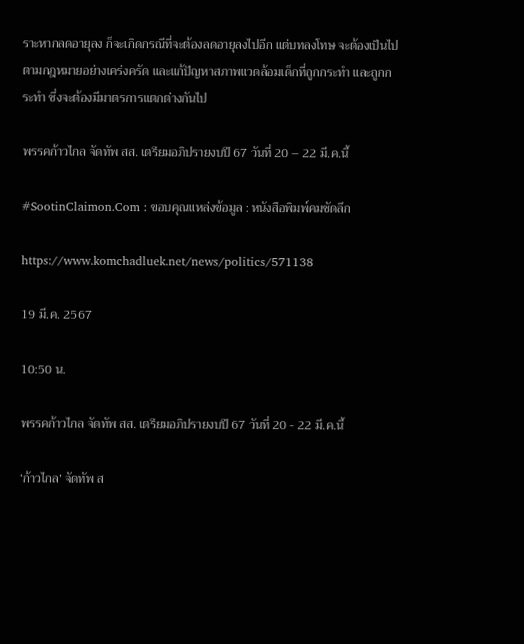ราะหากลดอายุลง ก็จะเกิดกรณีที่จะต้องลดอายุลงไปอีก แต่บทลงโทษ จะต้องเป็นไปตามกฎหมายอย่างเคร่งครัด และแก้ปัญหาสภาพแวดล้อมเด็กที่ถูกกระทำ และถูกกระทำ ซึ่งจะต้องมีมาตรการแตกต่างกันไป

พรรคก้าวไกล จัดทัพ สส. เตรียมอภิปรายงบปี 67 วันที่ 20 – 22 มี.ค.นี้

#SootinClaimon.Com : ขอบคุณแหล่งข้อมูล : หนังสือพิมพ์คมชัดลึก

https://www.komchadluek.net/news/politics/571138

19 มี.ค. 2567

10:50 น.

พรรคก้าวไกล จัดทัพ สส. เตรียมอภิปรายงบปี 67 วันที่ 20 - 22 มี.ค.นี้

‘ก้าวไกล’ จัดทัพ ส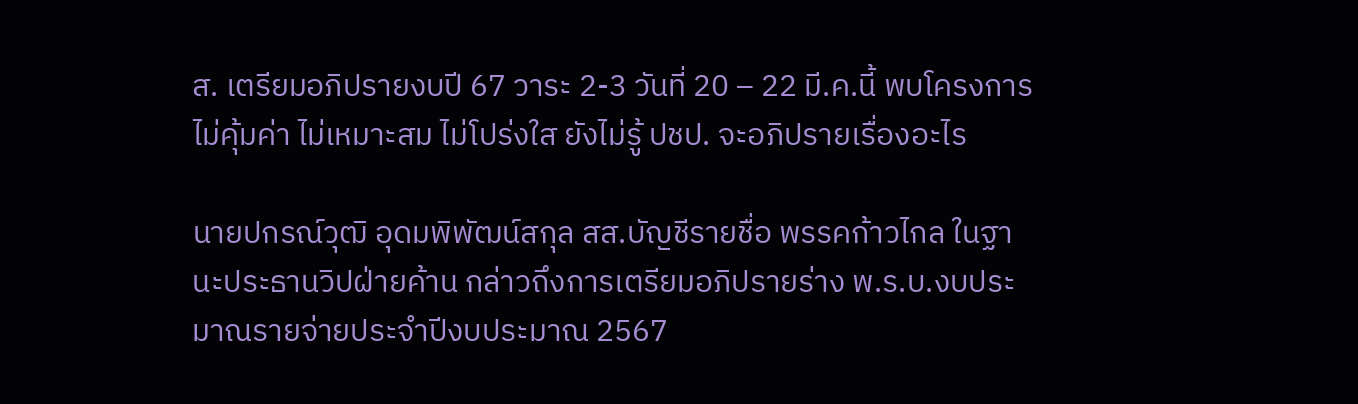ส. เตรียมอภิปรายงบปี 67 วาระ 2-3 วันที่ 20 – 22 มี.ค.นี้ พบโครงการไม่คุ้มค่า ไม่เหมาะสม ไม่โปร่งใส ยังไม่รู้ ปชป. จะอภิปรายเรื่องอะไร

นายปกรณ์วุฒิ อุดมพิพัฒน์สกุล สส.บัญชีรายชื่อ พรรคก้าวไกล ในฐานะประธานวิปฝ่ายค้าน กล่าวถึงการเตรียมอภิปรายร่าง พ.ร.บ.งบประมาณรายจ่ายประจำปีงบประมาณ 2567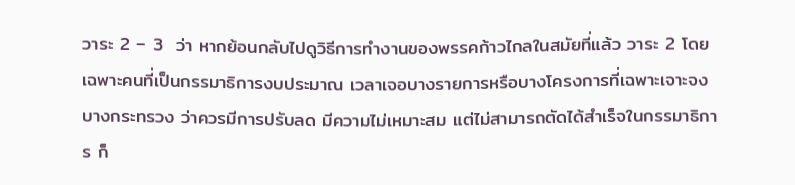วาระ 2 – 3  ว่า หากย้อนกลับไปดูวิธีการทำงานของพรรคก้าวไกลในสมัยที่แล้ว วาระ 2 โดยเฉพาะคนที่เป็นกรรมาธิการงบประมาณ เวลาเจอบางรายการหรือบางโครงการที่เฉพาะเจาะจงบางกระทรวง ว่าควรมีการปรับลด มีความไม่เหมาะสม แต่ไม่สามารถตัดได้สำเร็จในกรรมาธิการ ก็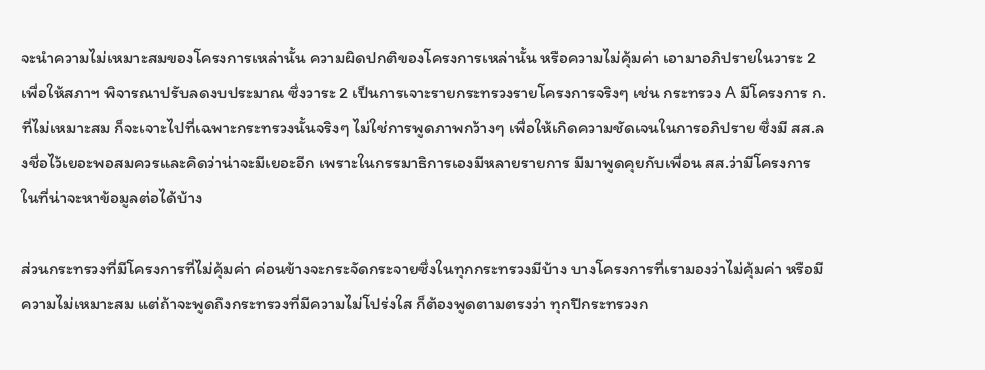จะนำความไม่เหมาะสมของโครงการเหล่านั้น ความผิดปกติของโครงการเหล่านั้น หรือความไม่คุ้มค่า เอามาอภิปรายในวาระ 2 เพื่อให้สภาฯ พิจารณาปรับลดงบประมาณ ซึ่งวาระ 2 เป็นการเจาะรายกระทรวงรายโครงการจริงๆ เช่น กระทรวง A มีโครงการ ก. ที่ไม่เหมาะสม ก็จะเจาะไปที่เฉพาะกระทรวงนั้นจริงๆ ไม่ใช่การพูดภาพกว้างๆ เพื่อให้เกิดความชัดเจนในการอภิปราย ซึ่งมี สส.ลงชื่อไว้เยอะพอสมควรและคิดว่าน่าจะมีเยอะอีก เพราะในกรรมาธิการเองมีหลายรายการ มีมาพูดคุยกับเพื่อน สส.ว่ามีโครงการในที่น่าจะหาข้อมูลต่อได้บ้าง

ส่วนกระทรวงที่มีโครงการที่ไม่คุ้มค่า ค่อนข้างจะกระจัดกระจายซึ่งในทุกกระทรวงมีบ้าง บางโครงการที่เรามองว่าไม่คุ้มค่า หรือมีความไม่เหมาะสม แต่ถ้าจะพูดถึงกระทรวงที่มีความไม่โปร่งใส ก็ต้องพูดตามตรงว่า ทุกปีกระทรวงก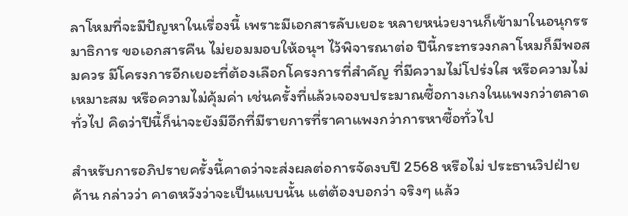ลาโหมที่จะมีปัญหาในเรื่องนี้ เพราะมีเอกสารลับเยอะ หลายหน่วยงานก็เข้ามาในอนุกรรมาธิการ ขอเอกสารคืน ไม่ยอมมอบให้อนุฯ ไว้พิจารณาต่อ ปีนี้กระทรวงกลาโหมก็มีพอสมควร มีโครงการอีกเยอะที่ต้องเลือกโครงการที่สำคัญ ที่มีความไม่โปร่งใส หรือความไม่เหมาะสม หรือความไม่คุ้มค่า เช่นครั้งที่แล้วเจองบประมาณซื้อกางเกงในแพงกว่าตลาดทั่วไป คิดว่าปีนี้ก็น่าจะยังมีอีกที่มีรายการที่ราคาแพงกว่าการหาซื้อทั่วไป

สำหรับการอภิปรายครั้งนี้คาดว่าจะส่งผลต่อการจัดงบปี 2568 หรือไม่ ประธานวิปฝ่ายค้าน กล่าวว่า คาดหวังว่าจะเป็นแบบนั้น แต่ต้องบอกว่า จริงๆ แล้ว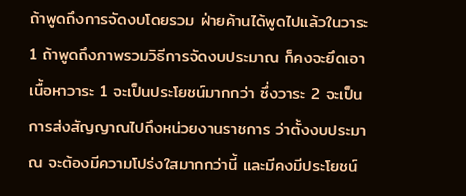ถ้าพูดถึงการจัดงบโดยรวม ฝ่ายค้านได้พูดไปแล้วในวาระ 1 ถ้าพูดถึงภาพรวมวิธีการจัดงบประมาณ ก็คงจะยึดเอาเนื้อหาวาระ 1 จะเป็นประโยชน์มากกว่า ซึ่งวาระ 2 จะเป็นการส่งสัญญาณไปถึงหน่วยงานราชการ ว่าตั้งงบประมาณ จะต้องมีความโปร่งใสมากกว่านี้ และมีคงมีประโยชน์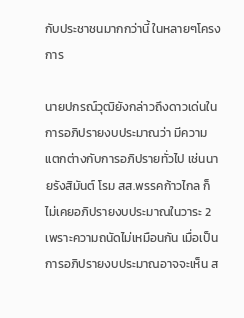กับประชาชนมากกว่านี้ ในหลายๆโครงการ

นายปกรณ์วุฒิยังกล่าวถึงดาวเด่นในการอภิปรายงบประมาณว่า มีความแตกต่างกับการอภิปรายทั่วไป เช่นนายรังสิมันต์ โรม สส.พรรคก้าวไกล ก็ไม่เคยอภิปรายงบประมาณในวาระ 2 เพราะความถนัดไม่เหมือนกัน เมื่อเป็นการอภิปรายงบประมาณอาจจะเห็น ส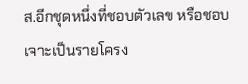ส.อีกชุดหนึ่งที่ชอบตัวเลข หรือชอบเจาะเป็นรายโครง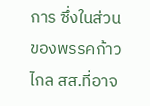การ ซึ่งในส่วนของพรรคก้าวไกล สส.ที่อาจ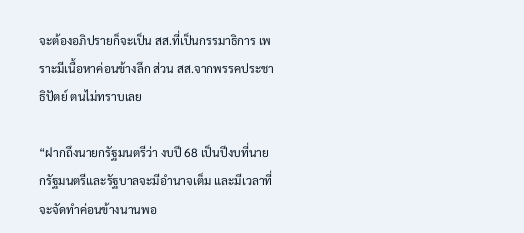จะต้องอภิปรายก็จะเป็น สส.ที่เป็นกรรมาธิการ เพราะมีเนื้อหาค่อนข้างลึก ส่วน สส.จากพรรคประชาธิปัตย์ ตนไม่ทราบเลย

“ฝากถึงนายกรัฐมนตรีว่า งบปี 68 เป็นปีงบที่นายกรัฐมนตรีและรัฐบาลจะมีอำนาจเต็ม และมีเวลาที่จะจัดทำค่อนข้างนานพอ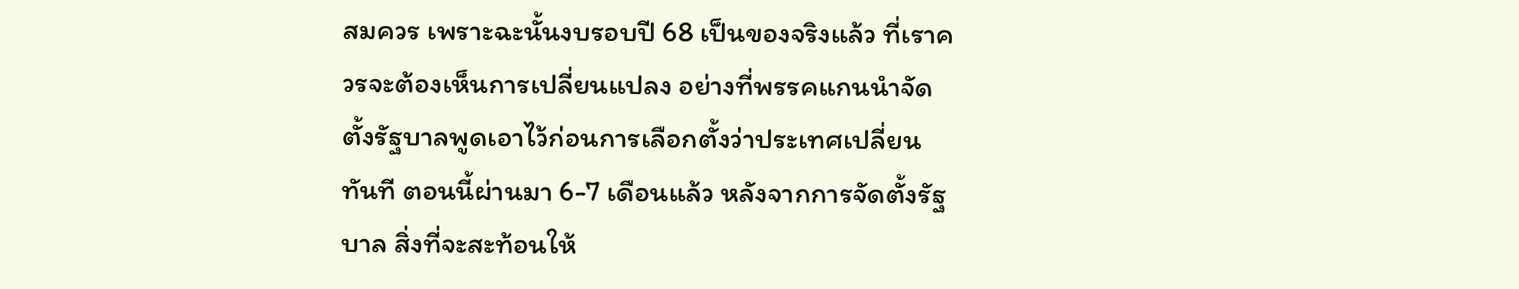สมควร เพราะฉะนั้นงบรอบปี 68 เป็นของจริงแล้ว ที่เราควรจะต้องเห็นการเปลี่ยนแปลง อย่างที่พรรคแกนนำจัดตั้งรัฐบาลพูดเอาไว้ก่อนการเลือกตั้งว่าประเทศเปลี่ยนทันที ตอนนี้ผ่านมา 6-7 เดือนแล้ว หลังจากการจัดตั้งรัฐบาล สิ่งที่จะสะท้อนให้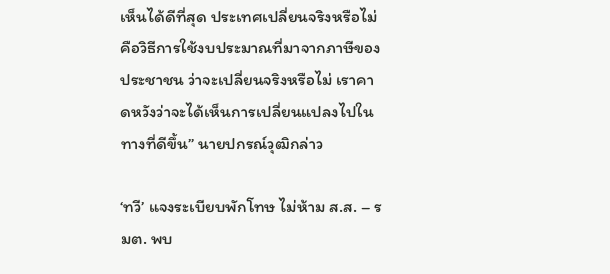เห็นได้ดีที่สุด ประเทศเปลี่ยนจริงหรือไม่ คือวิธีการใช้งบประมาณที่มาจากภาษีของประชาชน ว่าจะเปลี่ยนจริงหรือไม่ เราคาดหวังว่าจะได้เห็นการเปลี่ยนแปลงไปในทางที่ดีขึ้น” นายปกรณ์วุฒิกล่าว

‘ทวี’ แจงระเบียบพักโทษ ไม่ห้าม ส.ส. – รมต. พบ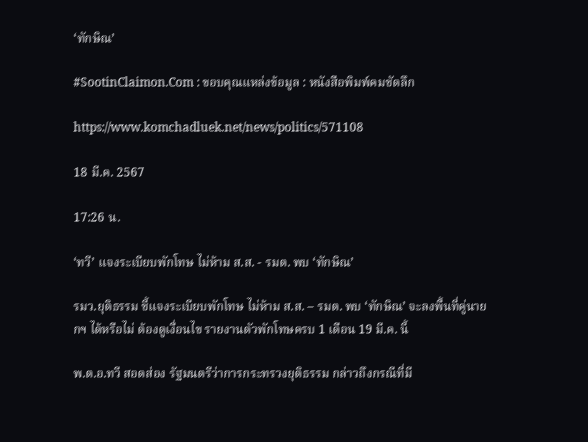‘ทักษิณ’

#SootinClaimon.Com : ขอบคุณแหล่งข้อมูล : หนังสือพิมพ์คมชัดลึก

https://www.komchadluek.net/news/politics/571108

18 มี.ค. 2567

17:26 น.

‘ทวี’ แจงระเบียบพักโทษ ไม่ห้าม ส.ส. - รมต. พบ ‘ทักษิณ’

รมว.ยุติธรรม ชี้แจงระเบียบพักโทษ ไม่ห้าม ส.ส. – รมต. พบ ‘ทักษิณ’ จะลงพื้นที่คู่นายกฯ ได้หรือไม่ ต้องดูเงื่อนไข รายงานตัวพักโทษครบ 1 เดือน 19 มี.ค. นี้

พ.ต.อ.ทวี สอดส่อง รัฐมนตรีว่าการกระทรวงยุติธรรม กล่าวถึงกรณีที่มี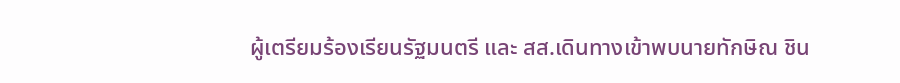ผู้เตรียมร้องเรียนรัฐมนตรี และ สส.เดินทางเข้าพบนายทักษิณ ชิน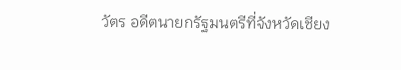วัตร อดีตนายกรัฐมนตรีที่จังหวัดเชียง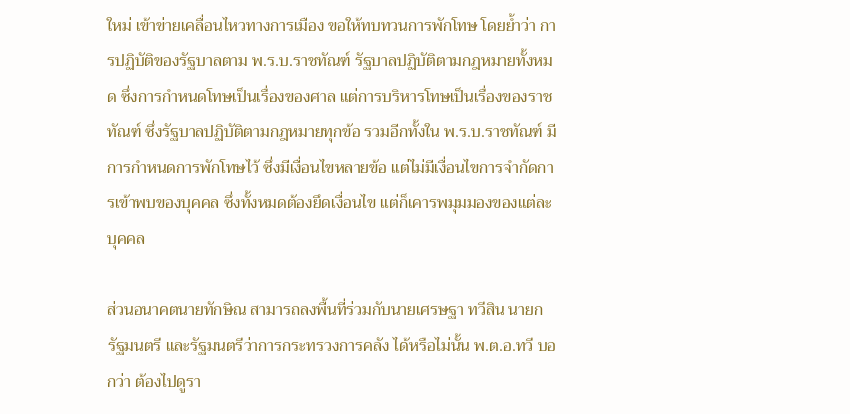ใหม่ เข้าข่ายเคลื่อนไหวทางการเมือง ขอให้ทบทวนการพักโทษ โดยย้ำว่า การปฏิบัติของรัฐบาลตาม พ.ร.บ.ราชทัณฑ์ รัฐบาลปฏิบัติตามกฎหมายทั้งหมด ซึ่งการกำหนดโทษเป็นเรื่องของศาล แต่การบริหารโทษเป็นเรื่องของราชทัณฑ์ ซึ่งรัฐบาลปฏิบัติตามกฎหมายทุกข้อ รวมอีกทั้งใน พ.ร.บ.ราชทัณฑ์ มีการกำหนดการพักโทษไว้ ซึ่งมีเงื่อนไขหลายข้อ แต่ไม่มีเงื่อนไขการจำกัดการเข้าพบของบุคคล ซึ่งทั้งหมดต้องยึดเงื่อนไข แต่ก็เคารพมุมมองของแต่ละบุคคล

ส่วนอนาคตนายทักษิณ สามารถลงพื้นที่ร่วมกับนายเศรษฐา ทวีสิน นายกรัฐมนตรี และรัฐมนตรีว่าการกระทรวงการคลัง ได้หรือไม่นั้น พ.ต.อ.ทวี บอกว่า ต้องไปดูรา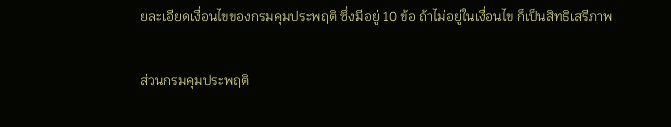ยละเอียดเงื่อนไขของกรมคุมประพฤติ ซึ่งมีอยู่ 10 ข้อ ถ้าไม่อยู่ในเงื่อนไข ก็เป็นสิทธิเสรีภาพ

ส่วนกรมคุมประพฤติ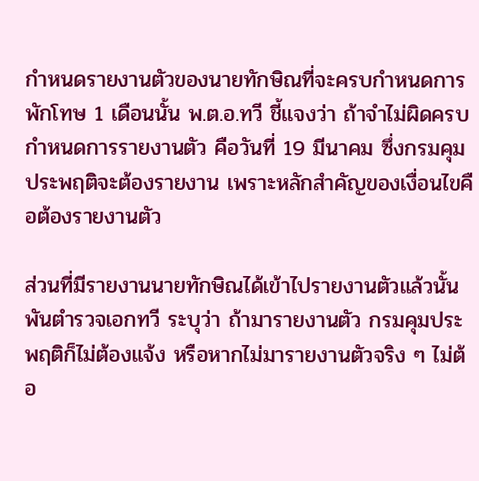กำหนดรายงานตัวของนายทักษิณที่จะครบกำหนดการพักโทษ 1 เดือนนั้น พ.ต.อ.ทวี ชี้แจงว่า ถ้าจำไม่ผิดครบกำหนดการรายงานตัว คือวันที่ 19 มีนาคม ซึ่งกรมคุมประพฤติจะต้องรายงาน เพราะหลักสำคัญของเงื่อนไขคือต้องรายงานตัว

ส่วนที่มีรายงานนายทักษิณได้เข้าไปรายงานตัวแล้วนั้น พันตำรวจเอกทวี ระบุว่า ถ้ามารายงานตัว กรมคุมประพฤติก็ไม่ต้องแจ้ง หรือหากไม่มารายงานตัวจริง ๆ ไม่ต้อ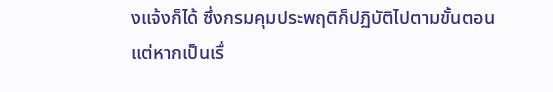งแจ้งก็ได้ ซึ่งกรมคุมประพฤติก็ปฏิบัติไปตามขั้นตอน แต่หากเป็นเรื่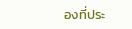องที่ประ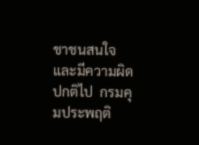ชาชนสนใจ และมีความผิดปกติไป  กรมคุมประพฤติ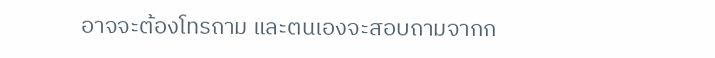อาจจะต้องโทรถาม และตนเองจะสอบถามจากก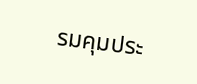รมคุมประ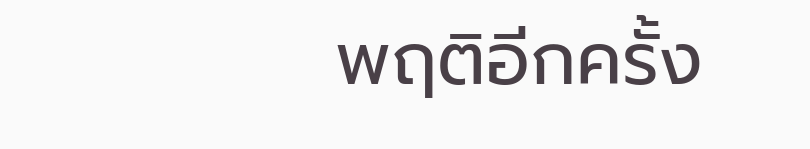พฤติอีกครั้ง